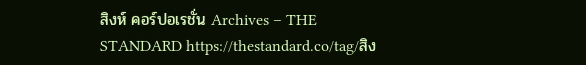สิงห์ คอร์ปอเรชั่น Archives – THE STANDARD https://thestandard.co/tag/สิง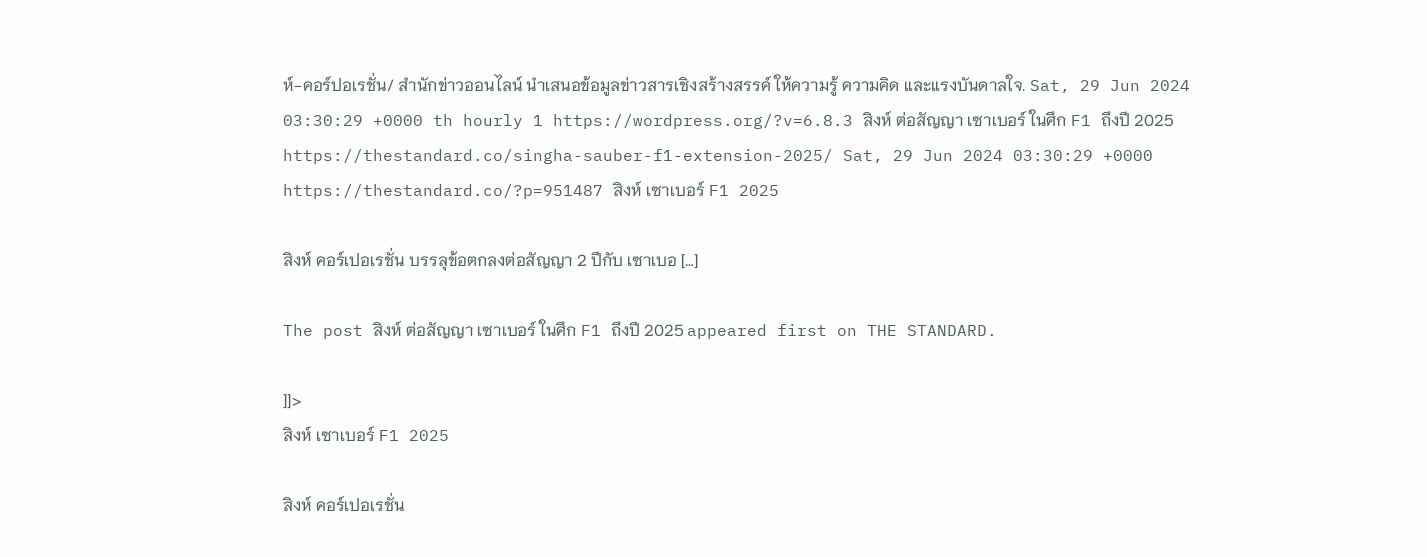ห์-คอร์ปอเรชั่น/ สำนักข่าวออนไลน์ นำเสนอข้อมูลข่าวสารเชิงสร้างสรรค์ ให้ความรู้ ความคิด และแรงบันดาลใจ. Sat, 29 Jun 2024 03:30:29 +0000 th hourly 1 https://wordpress.org/?v=6.8.3 สิงห์ ต่อสัญญา เซาเบอร์ ในศึก F1 ถึงปี 2025 https://thestandard.co/singha-sauber-f1-extension-2025/ Sat, 29 Jun 2024 03:30:29 +0000 https://thestandard.co/?p=951487 สิงห์ เซาเบอร์ F1 2025

สิงห์ คอร์เปอเรชั่น บรรลุข้อตกลงต่อสัญญา 2 ปีกับ เซาเบอ […]

The post สิงห์ ต่อสัญญา เซาเบอร์ ในศึก F1 ถึงปี 2025 appeared first on THE STANDARD.

]]>
สิงห์ เซาเบอร์ F1 2025

สิงห์ คอร์เปอเรชั่น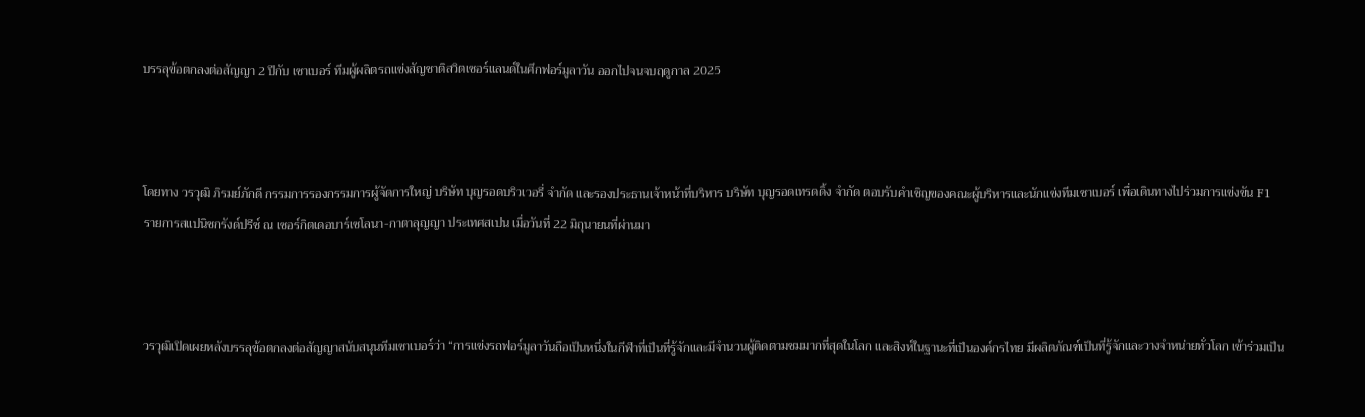บรรลุข้อตกลงต่อสัญญา 2 ปีกับ เซาเบอร์ ทีมผู้ผลิตรถแข่งสัญชาติสวิตเซอร์แลนด์ในศึกฟอร์มูลาวัน ออกไปจนจบฤดูกาล 2025



โดยทาง วรวุฒิ ภิรมย์ภักดี กรรมการรองกรรมการผู้จัดการใหญ่ บริษัท บุญรอดบริวเวอรี่ จำกัด และรองประธานเจ้าหน้าที่บริหาร บริษัท บุญรอดเทรดดิ้ง จำกัด ตอบรับคำเชิญของคณะผู้บริหารและนักแข่งทีมเซาเบอร์ เพื่อเดินทางไปร่วมการแข่งขัน F1 รายการสแปนิชกรังด์ปรีซ์ ณ เซอร์กิตเดอบาร์เซโลนา-กาตาลุญญา ประเทศสเปน เมื่อวันที่ 22 มิถุนายนที่ผ่านมา



วรวุฒิเปิดเผยหลังบรรลุข้อตกลงต่อสัญญาสนับสนุนทีมเซาเบอร์ว่า “การแข่งรถฟอร์มูลาวันถือเป็นหนึ่งในกีฬาที่เป็นที่รู้จักและมีจำนวนผู้ติดตามชมมากที่สุดในโลก และสิงห์ในฐานะที่เป็นองค์กรไทย มีผลิตภัณฑ์เป็นที่รู้จักและวางจำหน่ายทั่วโลก เข้าร่วมเป็น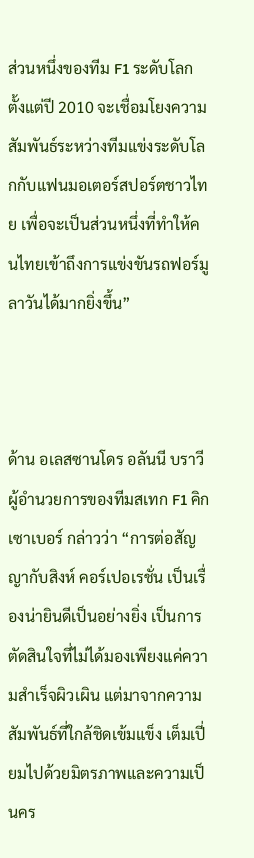ส่วนหนึ่งของทีม F1 ระดับโลกตั้งแต่ปี 2010 จะเชื่อมโยงความสัมพันธ์ระหว่างทีมแข่งระดับโลกกับแฟนมอเตอร์สปอร์ตชาวไทย เพื่อจะเป็นส่วนหนึ่งที่ทำให้คนไทยเข้าถึงการแข่งขันรถฟอร์มูลาวันได้มากยิ่งขึ้น”



ด้าน อเลสซานโดร อลันนี บราวี ผู้อำนวยการของทีมสเทก F1 คิก เซาเบอร์ กล่าวว่า “การต่อสัญญากับสิงห์ คอร์เปอเรชั่น เป็นเรื่องน่ายินดีเป็นอย่างยิ่ง เป็นการตัดสินใจที่ไม่ได้มองเพียงแค่ความสำเร็จผิวเผิน แต่มาจากความสัมพันธ์ที่ใกล้ชิดเข้มแข็ง เต็มเปี่ยมไปด้วยมิตรภาพและความเป็นคร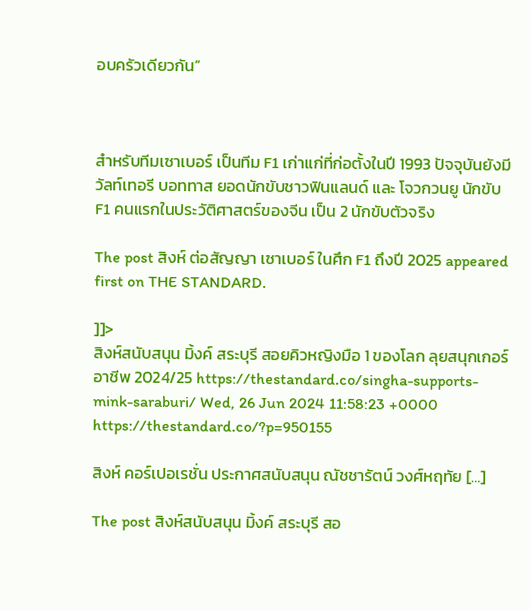อบครัวเดียวกัน”



สำหรับทีมเซาเบอร์ เป็นทีม F1 เก่าแก่ที่ก่อตั้งในปี 1993 ปัจจุบันยังมี วัลท์เทอรี บอททาส ยอดนักขับชาวฟินแลนด์ และ โจวกวนยู นักขับ F1 คนแรกในประวัติศาสตร์ของจีน เป็น 2 นักขับตัวจริง

The post สิงห์ ต่อสัญญา เซาเบอร์ ในศึก F1 ถึงปี 2025 appeared first on THE STANDARD.

]]>
สิงห์สนับสนุน มิ้งค์ สระบุรี สอยคิวหญิงมือ 1 ของโลก ลุยสนุกเกอร์อาชีพ 2024/25 https://thestandard.co/singha-supports-mink-saraburi/ Wed, 26 Jun 2024 11:58:23 +0000 https://thestandard.co/?p=950155

สิงห์ คอร์เปอเรชั่น ประกาศสนับสนุน ณัชชารัตน์ วงศ์หฤทัย […]

The post สิงห์สนับสนุน มิ้งค์ สระบุรี สอ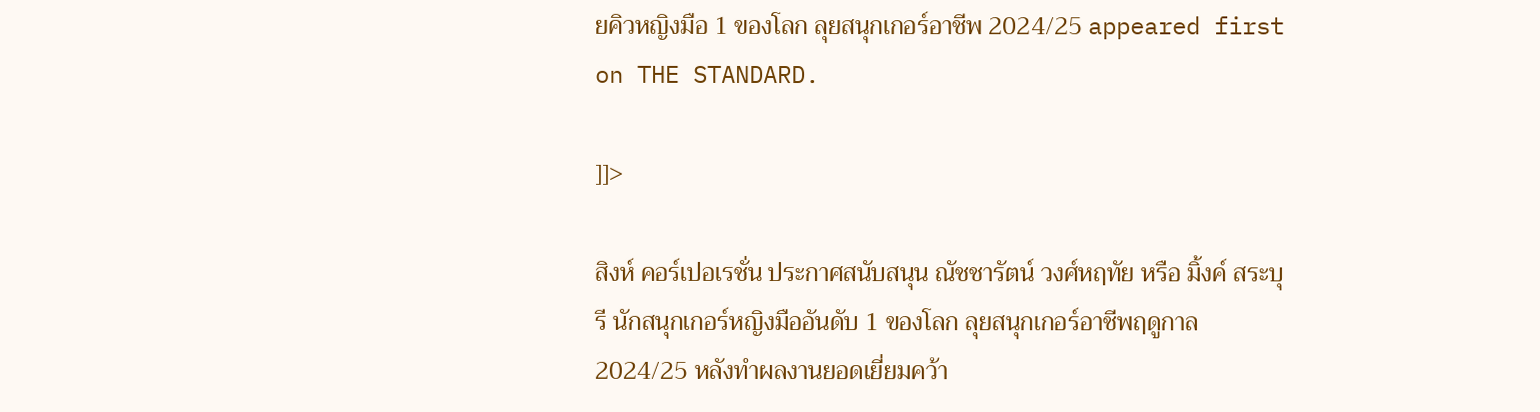ยคิวหญิงมือ 1 ของโลก ลุยสนุกเกอร์อาชีพ 2024/25 appeared first on THE STANDARD.

]]>

สิงห์ คอร์เปอเรชั่น ประกาศสนับสนุน ณัชชารัตน์ วงศ์หฤทัย หรือ มิ้งค์ สระบุรี นักสนุกเกอร์หญิงมืออันดับ 1 ของโลก ลุยสนุกเกอร์อาชีพฤดูกาล 2024/25 หลังทำผลงานยอดเยี่ยมคว้า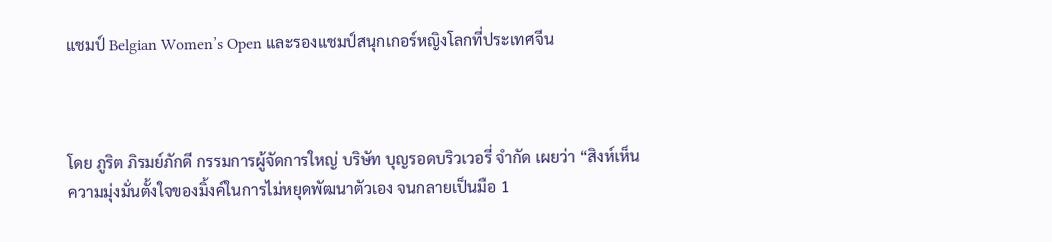แชมป์ Belgian Women’s Open และรองแชมป์สนุกเกอร์หญิงโลกที่ประเทศจีน



โดย ภูริต ภิรมย์ภักดี กรรมการผู้จัดการใหญ่ บริษัท บุญรอดบริวเวอรี่ จำกัด เผยว่า “สิงห์เห็นความมุ่งมั่นตั้งใจของมิ้งค์ในการไม่หยุดพัฒนาตัวเอง จนกลายเป็นมือ 1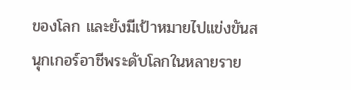ของโลก และยังมีเป้าหมายไปแข่งขันสนุกเกอร์อาชีพระดับโลกในหลายราย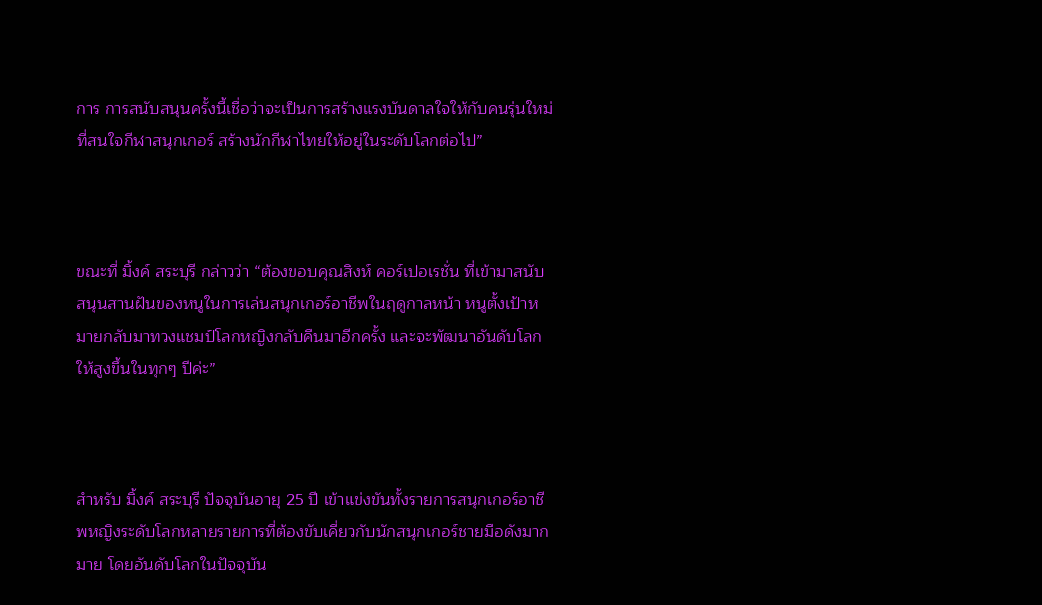การ การสนับสนุนครั้งนี้เชื่อว่าจะเป็นการสร้างแรงบันดาลใจให้กับคนรุ่นใหม่ที่สนใจกีฬาสนุกเกอร์ สร้างนักกีฬาไทยให้อยู่ในระดับโลกต่อไป”



ขณะที่ มิ้งค์ สระบุรี กล่าวว่า “ต้องขอบคุณสิงห์ คอร์เปอเรชั่น ที่เข้ามาสนับสนุนสานฝันของหนูในการเล่นสนุกเกอร์อาชีพในฤดูกาลหน้า หนูตั้งเป้าหมายกลับมาทวงแชมป์โลกหญิงกลับคืนมาอีกครั้ง และจะพัฒนาอันดับโลกให้สูงขึ้นในทุกๆ ปีค่ะ”



สำหรับ มิ้งค์ สระบุรี ปัจจุบันอายุ 25 ปี เข้าแข่งขันทั้งรายการสนุกเกอร์อาชีพหญิงระดับโลกหลายรายการที่ต้องขับเคี่ยวกับนักสนุกเกอร์ชายมือดังมากมาย โดยอันดับโลกในปัจจุบัน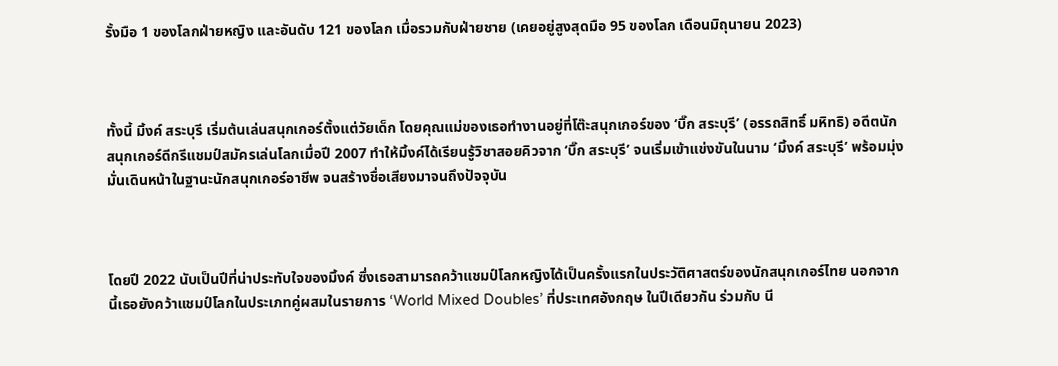รั้งมือ 1 ของโลกฝ่ายหญิง และอันดับ 121 ของโลก เมื่อรวมกับฝ่ายชาย (เคยอยู่สูงสุดมือ 95 ของโลก เดือนมิถุนายน 2023)



ทั้งนี้ มิ้งค์ สระบุรี เริ่มต้นเล่นสนุกเกอร์ตั้งแต่วัยเด็ก โดยคุณแม่ของเธอทำงานอยู่ที่โต๊ะสนุกเกอร์ของ ‘บิ๊ก สระบุรี’ (อรรถสิทธิ์ มหิทธิ) อดีตนักสนุกเกอร์ดีกรีแชมป์สมัครเล่นโลกเมื่อปี 2007 ทำให้มิ้งค์ได้เรียนรู้วิชาสอยคิวจาก ‘บิ๊ก สระบุรี’ จนเริ่มเข้าแข่งขันในนาม ‘มิ้งค์ สระบุรี’ พร้อมมุ่งมั่นเดินหน้าในฐานะนักสนุกเกอร์อาชีพ จนสร้างชื่อเสียงมาจนถึงปัจจุบัน



โดยปี 2022 นับเป็นปีที่น่าประทับใจของมิ้งค์ ซึ่งเธอสามารถคว้าแชมป์โลกหญิงได้เป็นครั้งแรกในประวัติศาสตร์ของนักสนุกเกอร์ไทย นอกจากนี้เธอยังคว้าแชมป์โลกในประเภทคู่ผสมในรายการ ‘World Mixed Doubles’ ที่ประเทศอังกฤษ ในปีเดียวกัน ร่วมกับ นี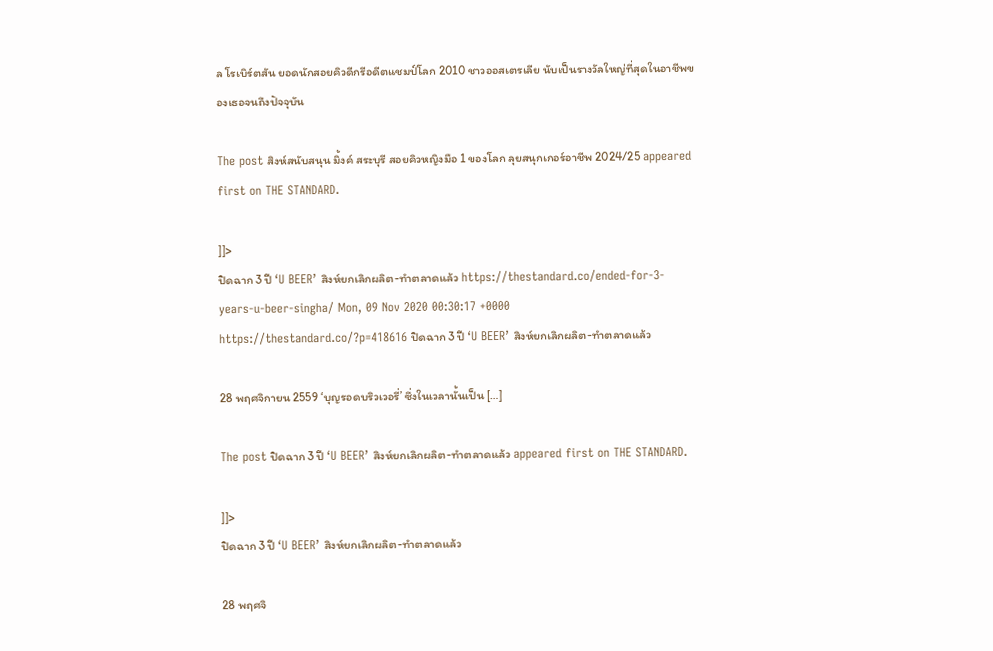ล โรเบิร์ตสัน ยอดนักสอยคิวดีกรีอดีตแชมป์โลก 2010 ชาวออสเตรเลีย นับเป็นรางวัลใหญ่ที่สุดในอาชีพของเธอจนถึงปัจจุบัน

The post สิงห์สนับสนุน มิ้งค์ สระบุรี สอยคิวหญิงมือ 1 ของโลก ลุยสนุกเกอร์อาชีพ 2024/25 appeared first on THE STANDARD.

]]>
ปิดฉาก 3 ปี ‘U BEER’ สิงห์ยกเลิกผลิต-ทำตลาดแล้ว https://thestandard.co/ended-for-3-years-u-beer-singha/ Mon, 09 Nov 2020 00:30:17 +0000 https://thestandard.co/?p=418616 ปิดฉาก 3 ปี ‘U BEER’ สิงห์ยกเลิกผลิต-ทำตลาดแล้ว

28 พฤศจิกายน 2559 ‘บุญรอดบริวเวอรี่’ ซึ่งในเวลานั้นเป็น […]

The post ปิดฉาก 3 ปี ‘U BEER’ สิงห์ยกเลิกผลิต-ทำตลาดแล้ว appeared first on THE STANDARD.

]]>
ปิดฉาก 3 ปี ‘U BEER’ สิงห์ยกเลิกผลิต-ทำตลาดแล้ว

28 พฤศจิ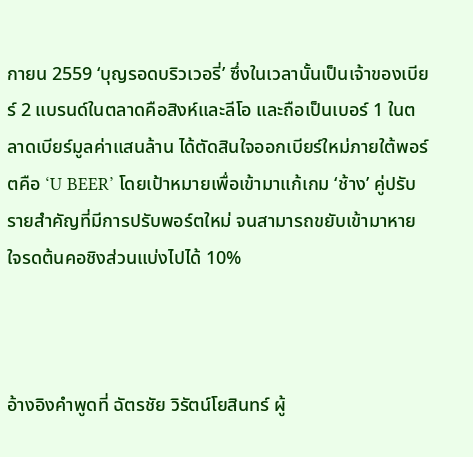กายน 2559 ‘บุญรอดบริวเวอรี่’ ซึ่งในเวลานั้นเป็นเจ้าของเบียร์ 2 แบรนด์ในตลาดคือสิงห์และลีโอ และถือเป็นเบอร์ 1 ในตลาดเบียร์มูลค่าแสนล้าน ได้ตัดสินใจออกเบียร์ใหม่ภายใต้พอร์ตคือ ‘U BEER’ โดยเป้าหมายเพื่อเข้ามาแก้เกม ‘ช้าง’ คู่ปรับรายสำคัญที่มีการปรับพอร์ตใหม่ จนสามารถขยับเข้ามาหายใจรดต้นคอชิงส่วนแบ่งไปได้ 10%



อ้างอิงคำพูดที่ ฉัตรชัย วิรัตน์โยสินทร์ ผู้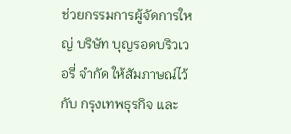ช่วยกรรมการผู้จัดการใหญ่ บริษัท บุญรอดบริวเวอรี่ จำกัด ให้สัมภาษณ์ไว้กับ กรุงเทพธุรกิจ และ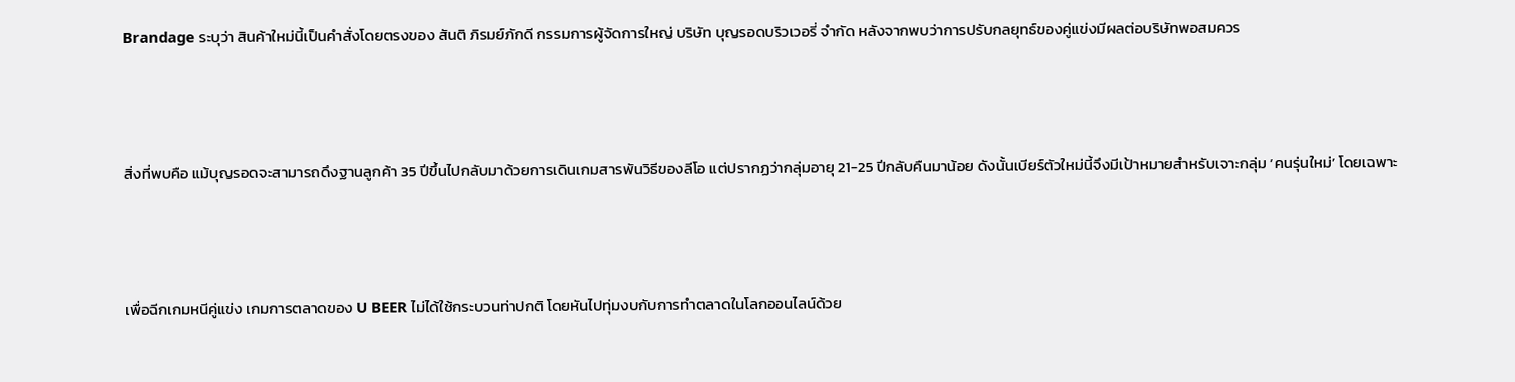Brandage ระบุว่า สินค้าใหม่นี้เป็นคำสั่งโดยตรงของ สันติ ภิรมย์ภักดี กรรมการผู้จัดการใหญ่ บริษัท บุญรอดบริวเวอรี่ จำกัด หลังจากพบว่าการปรับกลยุทธ์ของคู่แข่งมีผลต่อบริษัทพอสมควร



สิ่งที่พบคือ แม้บุญรอดจะสามารถดึงฐานลูกค้า 35 ปีขึ้นไปกลับมาด้วยการเดินเกมสารพันวิธีของลีโอ แต่ปรากฏว่ากลุ่มอายุ 21-25 ปีกลับคืนมาน้อย ดังนั้นเบียร์ตัวใหม่นี้จึงมีเป้าหมายสำหรับเจาะกลุ่ม ‘คนรุ่นใหม่’ โดยเฉพาะ



เพื่อฉีกเกมหนีคู่แข่ง เกมการตลาดของ U BEER ไม่ได้ใช้กระบวนท่าปกติ โดยหันไปทุ่มงบกับการทำตลาดในโลกออนไลน์ด้วย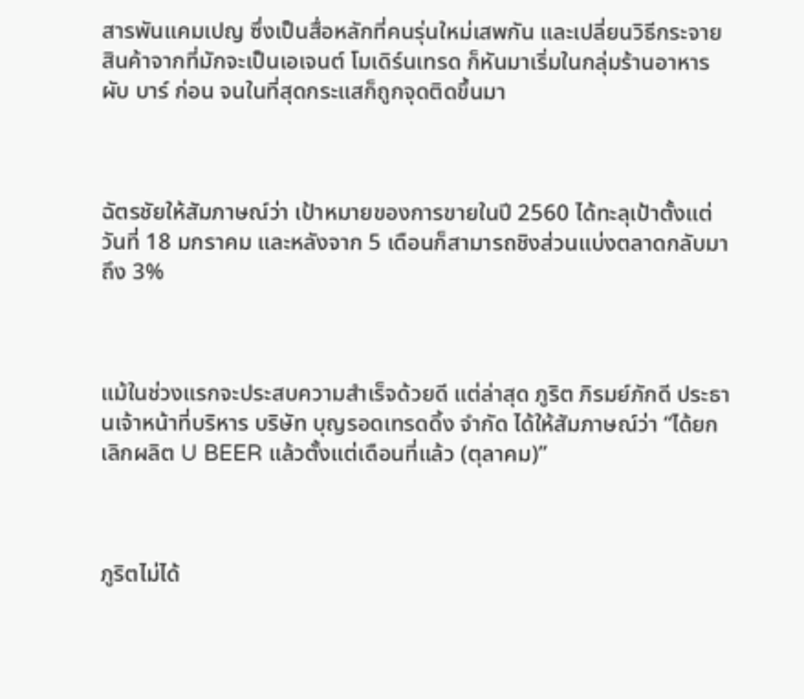สารพันแคมเปญ ซึ่งเป็นสื่อหลักที่คนรุ่นใหม่เสพกัน และเปลี่ยนวิธีกระจายสินค้าจากที่มักจะเป็นเอเจนต์ โมเดิร์นเทรด ก็หันมาเริ่มในกลุ่มร้านอาหาร ผับ บาร์ ก่อน จนในที่สุดกระแสก็ถูกจุดติดขึ้นมา



ฉัตรชัยให้สัมภาษณ์ว่า เป้าหมายของการขายในปี 2560 ได้ทะลุเป้าตั้งแต่วันที่ 18 มกราคม และหลังจาก 5 เดือนก็สามารถชิงส่วนแบ่งตลาดกลับมาถึง 3%



แม้ในช่วงแรกจะประสบความสำเร็จด้วยดี แต่ล่าสุด ภูริต ภิรมย์ภักดี ประธานเจ้าหน้าที่บริหาร บริษัท บุญรอดเทรดดิ้ง จำกัด ได้ให้สัมภาษณ์ว่า “ได้ยกเลิกผลิต U BEER แล้วตั้งแต่เดือนที่แล้ว (ตุลาคม)”



ภูริตไม่ได้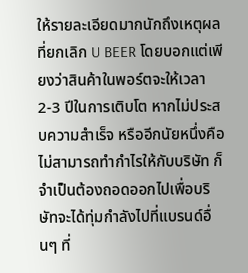ให้รายละเอียดมากนักถึงเหตุผลที่ยกเลิก U BEER โดยบอกแต่เพียงว่าสินค้าในพอร์ตจะให้เวลา 2-3 ปีในการเติบโต หากไม่ประสบความสำเร็จ หรืออีกนัยหนึ่งคือไม่สามารถทำกำไรให้กับบริษัท ก็จำเป็นต้องถอดออกไปเพื่อบริษัทจะได้ทุ่มกำลังไปที่แบรนด์อื่นๆ ที่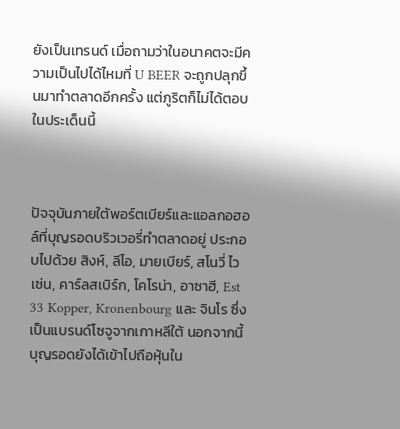ยังเป็นเทรนด์ เมื่อถามว่าในอนาคตจะมีความเป็นไปได้ไหมที่ U BEER จะถูกปลุกขึ้นมาทำตลาดอีกครั้ง แต่ภูริตก็ไม่ได้ตอบในประเด็นนี้



ปัจจุบันภายใต้พอร์ตเบียร์และแอลกอฮอล์ที่บุญรอดบริวเวอรี่ทำตลาดอยู่ ประกอบไปด้วย สิงห์, ลีโอ, มายเบียร์, สโนวี่ ไวเซ่น, คาร์ลสเบิร์ก, โคโรน่า, อาซาฮี, Est 33 Kopper, Kronenbourg และ จินโร ซึ่งเป็นแบรนด์โซจูจากเกาหลีใต้ นอกจากนี้บุญรอดยังได้เข้าไปถือหุ้นใน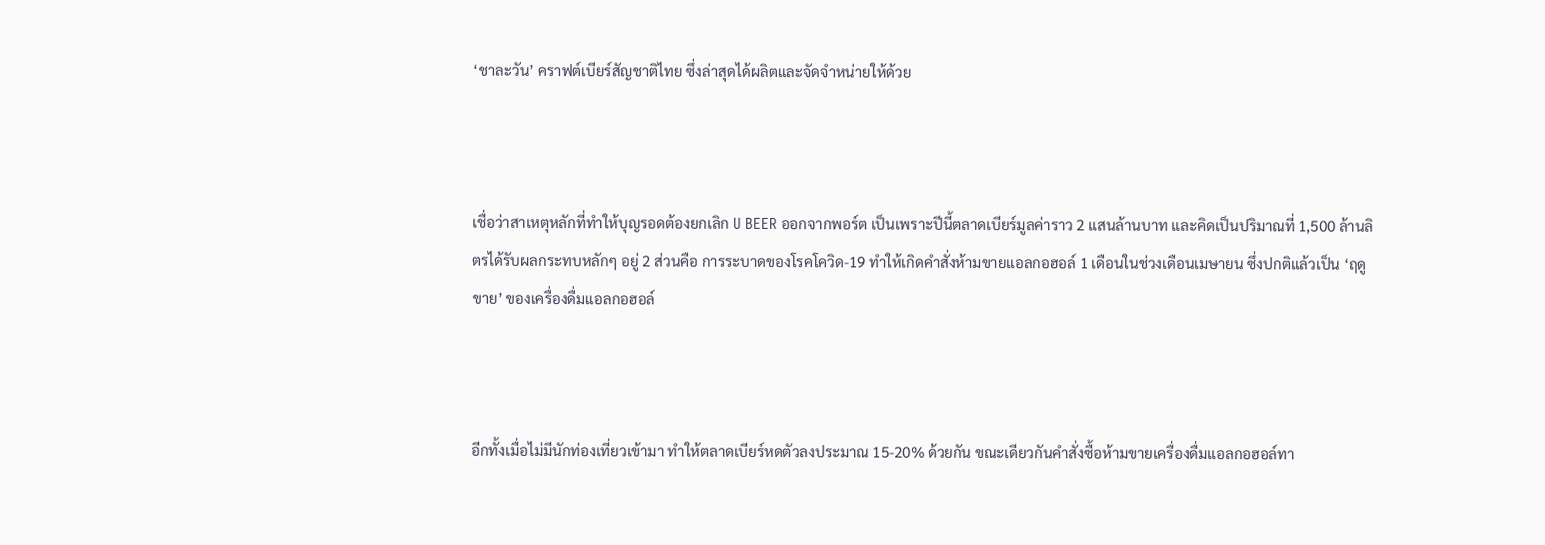‘ชาละวัน’ คราฟต์เบียร์สัญชาติไทย ซึ่งล่าสุดได้ผลิตและจัดจำหน่ายให้ด้วย



เชื่อว่าสาเหตุหลักที่ทำให้บุญรอดต้องยกเลิก U BEER ออกจากพอร์ต เป็นเพราะปีนี้ตลาดเบียร์มูลค่าราว 2 แสนล้านบาท และคิดเป็นปริมาณที่ 1,500 ล้านลิตรได้รับผลกระทบหลักๆ อยู่ 2 ส่วนคือ การระบาดของโรคโควิด-19 ทำให้เกิดคำสั่งห้ามขายแอลกอฮอล์ 1 เดือนในช่วงเดือนเมษายน ซึ่งปกติแล้วเป็น ‘ฤดูขาย’ ของเครื่องดื่มแอลกอฮอล์



อีกทั้งเมื่อไม่มีนักท่องเที่ยวเข้ามา ทำให้ตลาดเบียร์หดตัวลงประมาณ 15-20% ด้วยกัน ขณะเดียวกันคำสั่งซื้อห้ามขายเครื่องดื่มแอลกอฮอล์ทา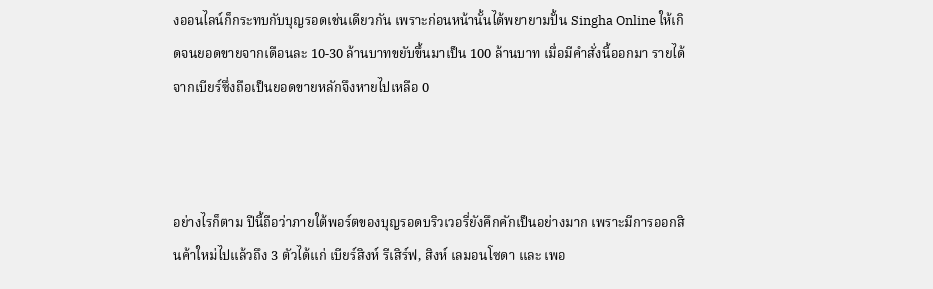งออนไลน์ก็กระทบกับบุญรอดเช่นเดียวกัน เพราะก่อนหน้านั้นได้พยายามปั้น Singha Online ให้เกิดจนยอดขายจากเดือนละ 10-30 ล้านบาทขยับขึ้นมาเป็น 100 ล้านบาท เมื่อมีคำสั่งนี้ออกมา รายได้จากเบียร์ซึ่งถือเป็นยอดขายหลักจึงหายไปเหลือ 0



อย่างไรก็ตาม ปีนี้ถือว่าภายใต้พอร์ตของบุญรอดบริวเวอรี่ยังคึกคักเป็นอย่างมาก เพราะมีการออกสินค้าใหม่ไปแล้วถึง 3 ตัวได้แก่ เบียร์สิงห์ รีเสิร์ฟ, สิงห์ เลมอนโซดา และ เพอ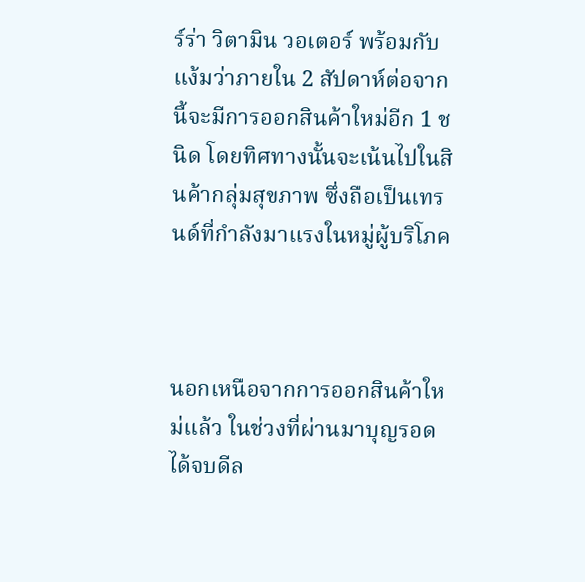ร์ร่า วิตามิน วอเตอร์ พร้อมกับแง้มว่าภายใน 2 สัปดาห์ต่อจากนี้จะมีการออกสินค้าใหม่อีก 1 ชนิด โดยทิศทางนั้นจะเน้นไปในสินค้ากลุ่มสุขภาพ ซึ่งถือเป็นเทรนด์ที่กำลังมาแรงในหมู่ผู้บริโภค



นอกเหนือจากการออกสินค้าใหม่แล้ว ในช่วงที่ผ่านมาบุญรอดได้จบดีล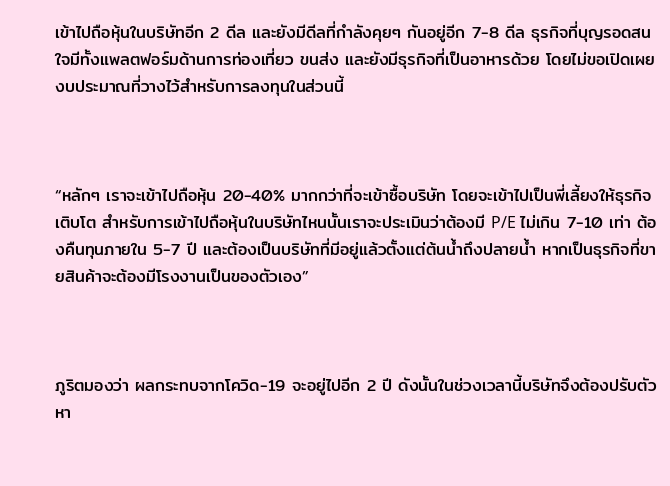เข้าไปถือหุ้นในบริษัทอีก 2 ดีล และยังมีดีลที่กำลังคุยๆ กันอยู่อีก 7-8 ดีล ธุรกิจที่บุญรอดสนใจมีทั้งแพลตฟอร์มด้านการท่องเที่ยว ขนส่ง และยังมีธุรกิจที่เป็นอาหารด้วย โดยไม่ขอเปิดเผยงบประมาณที่วางไว้สำหรับการลงทุนในส่วนนี้



“หลักๆ เราจะเข้าไปถือหุ้น 20-40% มากกว่าที่จะเข้าซื้อบริษัท โดยจะเข้าไปเป็นพี่เลี้ยงให้ธุรกิจเติบโต สำหรับการเข้าไปถือหุ้นในบริษัทไหนนั้นเราจะประเมินว่าต้องมี P/E ไม่เกิน 7-10 เท่า ต้องคืนทุนภายใน 5-7 ปี และต้องเป็นบริษัทที่มีอยู่แล้วตั้งแต่ต้นน้ำถึงปลายน้ำ หากเป็นธุรกิจที่ขายสินค้าจะต้องมีโรงงานเป็นของตัวเอง”



ภูริตมองว่า ผลกระทบจากโควิด-19 จะอยู่ไปอีก 2 ปี ดังนั้นในช่วงเวลานี้บริษัทจึงต้องปรับตัว หา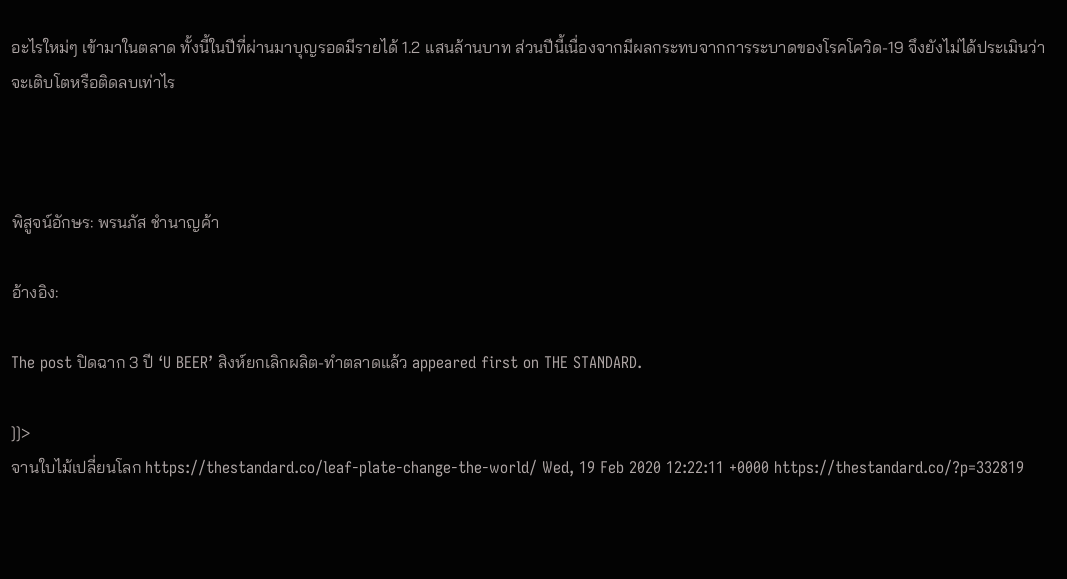อะไรใหม่ๆ เข้ามาในตลาด ทั้งนี้ในปีที่ผ่านมาบุญรอดมีรายได้ 1.2 แสนล้านบาท ส่วนปีนี้เนื่องจากมีผลกระทบจากการระบาดของโรคโควิด-19 จึงยังไม่ได้ประเมินว่าจะเติบโตหรือติดลบเท่าไร



พิสูจน์อักษร: พรนภัส ชำนาญค้า

อ้างอิง:

The post ปิดฉาก 3 ปี ‘U BEER’ สิงห์ยกเลิกผลิต-ทำตลาดแล้ว appeared first on THE STANDARD.

]]>
จานใบไม้เปลี่ยนโลก https://thestandard.co/leaf-plate-change-the-world/ Wed, 19 Feb 2020 12:22:11 +0000 https://thestandard.co/?p=332819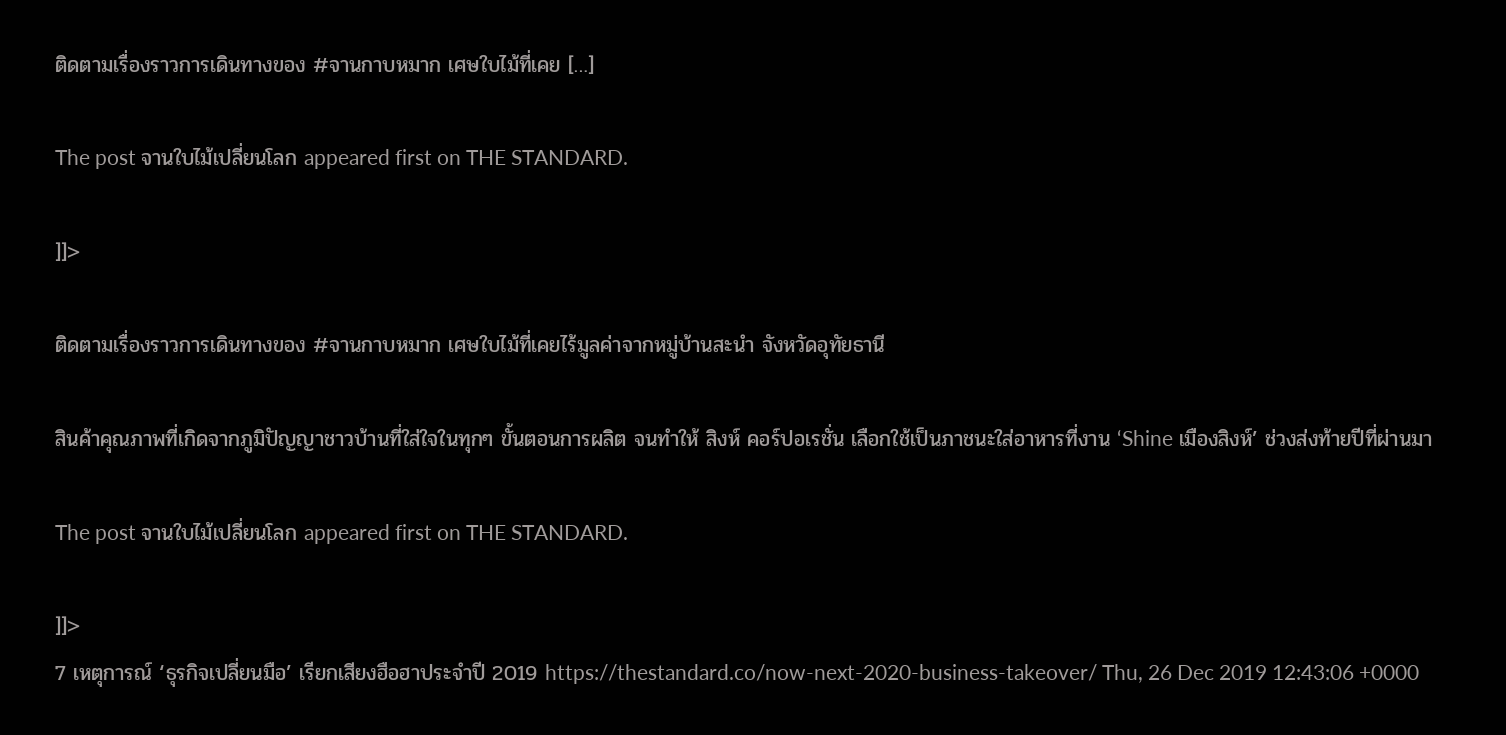ติดตามเรื่องราวการเดินทางของ #จานกาบหมาก เศษใบไม้ที่เคย […]

The post จานใบไม้เปลี่ยนโลก appeared first on THE STANDARD.

]]>

ติดตามเรื่องราวการเดินทางของ #จานกาบหมาก เศษใบไม้ที่เคยไร้มูลค่าจากหมู่บ้านสะนำ จังหวัดอุทัยธานี

สินค้าคุณภาพที่เกิดจากภูมิปัญญาชาวบ้านที่ใส่ใจในทุกๆ ขั้นตอนการผลิต จนทำให้ สิงห์ คอร์ปอเรชั่น เลือกใช้เป็นภาชนะใส่อาหารที่งาน ‘Shine เมืองสิงห์’ ช่วงส่งท้ายปีที่ผ่านมา

The post จานใบไม้เปลี่ยนโลก appeared first on THE STANDARD.

]]>
7 เหตุการณ์ ‘ธุรกิจเปลี่ยนมือ’ เรียกเสียงฮือฮาประจำปี 2019 https://thestandard.co/now-next-2020-business-takeover/ Thu, 26 Dec 2019 12:43:06 +0000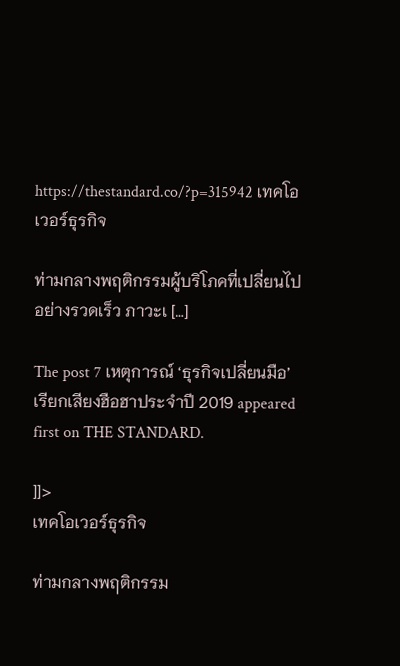https://thestandard.co/?p=315942 เทคโอเวอร์ธุรกิจ

ท่ามกลางพฤติกรรมผู้บริโภคที่เปลี่ยนไปอย่างรวดเร็ว ภาวะเ […]

The post 7 เหตุการณ์ ‘ธุรกิจเปลี่ยนมือ’ เรียกเสียงฮือฮาประจำปี 2019 appeared first on THE STANDARD.

]]>
เทคโอเวอร์ธุรกิจ

ท่ามกลางพฤติกรรม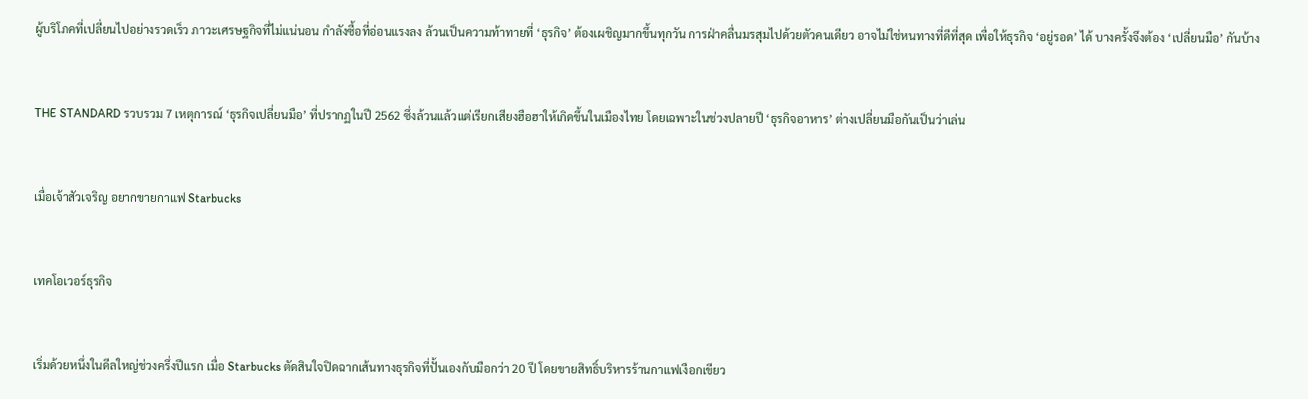ผู้บริโภคที่เปลี่ยนไปอย่างรวดเร็ว ภาวะเศรษฐกิจที่ไม่แน่นอน กำลังซื้อที่อ่อนแรงลง ล้วนเป็นความท้าทายที่ ‘ธุรกิจ’ ต้องเผชิญมากขึ้นทุกวัน การฝ่าคลื่นมรสุมไปด้วยตัวคนเดียว อาจไม่ใช่หนทางที่ดีที่สุด เพื่อให้ธุรกิจ ‘อยู่รอด’ ได้ บางครั้งจึงต้อง ‘เปลี่ยนมือ’ กันบ้าง



THE STANDARD รวบรวม 7 เหตุการณ์ ‘ธุรกิจเปลี่ยนมือ’ ที่ปรากฏในปี 2562 ซึ่งล้วนแล้วแต่เรียกเสียงฮือฮาให้เกิดขึ้นในเมืองไทย โดยเฉพาะในช่วงปลายปี ‘ธุรกิจอาหาร’ ต่างเปลี่ยนมือกันเป็นว่าเล่น



เมื่อเจ้าสัวเจริญ อยากขายกาแฟ Starbucks



เทคโอเวอร์ธุรกิจ



เริ่มด้วยหนึ่งในดีลใหญ่ช่วงครึ่งปีแรก เมื่อ Starbucks ตัดสินใจปิดฉากเส้นทางธุรกิจที่ปั้นเองกับมือกว่า 20 ปี โดยขายสิทธิ์บริหารร้านกาแฟเงือกเขียว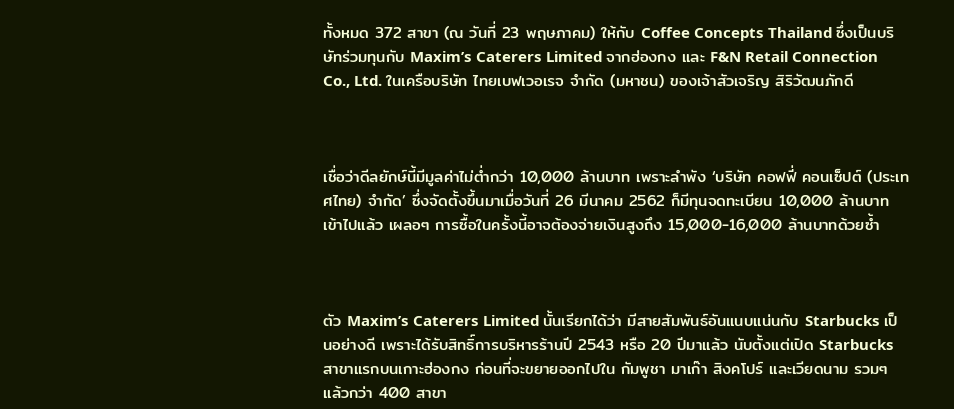ทั้งหมด 372 สาขา (ณ วันที่ 23 พฤษภาคม) ให้กับ Coffee Concepts Thailand ซึ่งเป็นบริษัทร่วมทุนกับ Maxim’s Caterers Limited จากฮ่องกง และ F&N Retail Connection Co., Ltd. ในเครือบริษัท ไทยเบฟเวอเรจ จำกัด (มหาชน) ของเจ้าสัวเจริญ สิริวัฒนภักดี



เชื่อว่าดีลยักษ์นี้มีมูลค่าไม่ต่ำกว่า 10,000 ล้านบาท เพราะลำพัง ‘บริษัท คอฟฟี่ คอนเซ็ปต์ (ประเทศไทย) จำกัด’ ซึ่งจัดตั้งขึ้นมาเมื่อวันที่ 26 มีนาคม 2562 ก็มีทุนจดทะเบียน 10,000 ล้านบาท เข้าไปแล้ว เผลอๆ การซื้อในครั้งนี้อาจต้องจ่ายเงินสูงถึง 15,000-16,000 ล้านบาทด้วยซ้ำ



ตัว Maxim’s Caterers Limited นั้นเรียกได้ว่า มีสายสัมพันธ์อันแนบแน่นกับ Starbucks เป็นอย่างดี เพราะได้รับสิทธิ์การบริหารร้านปี 2543 หรือ 20 ปีมาแล้ว นับตั้งแต่เปิด Starbucks สาขาแรกบนเกาะฮ่องกง ก่อนที่จะขยายออกไปใน กัมพูชา มาเก๊า สิงคโปร์ และเวียดนาม รวมๆ แล้วกว่า 400 สาขา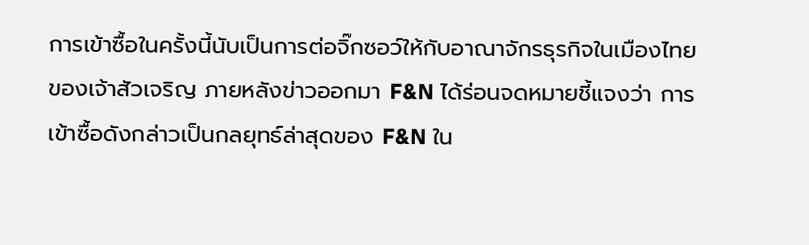การเข้าซื้อในครั้งนี้นับเป็นการต่อจิ๊กซอว์ให้กับอาณาจักรธุรกิจในเมืองไทยของเจ้าสัวเจริญ ภายหลังข่าวออกมา F&N ได้ร่อนจดหมายชี้แจงว่า การเข้าซื้อดังกล่าวเป็นกลยุทธ์ล่าสุดของ F&N ใน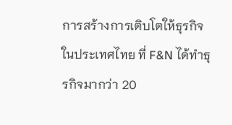การสร้างการเติบโตให้ธุรกิจในประเทศไทย ที่ F&N ได้ทำธุรกิจมากว่า 20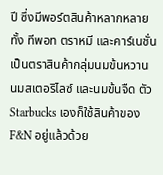ปี ซึ่งมีพอร์ตสินค้าหลากหลายทั้ง ทีพอท ตราหมี และคาร์เนชั่น เป็นตราสินค้ากลุ่มนมข้นหวาน นมสเตอริไลซ์ และนมข้นจืด ตัว Starbucks เองก็ใช้สินค้าของ F&N อยู่แล้วด้วย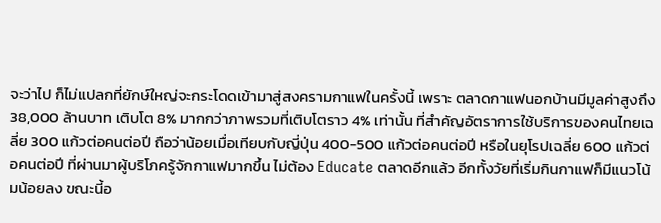จะว่าไป ก็ไม่แปลกที่ยักษ์ใหญ่จะกระโดดเข้ามาสู่สงครามกาแฟในครั้งนี้ เพราะ ตลาดกาแฟนอกบ้านมีมูลค่าสูงถึง 38,000 ล้านบาท เติบโต 8% มากกว่าภาพรวมที่เติบโตราว 4% เท่านั้น ที่สำคัญอัตราการใช้บริการของคนไทยเฉลี่ย 300 แก้วต่อคนต่อปี ถือว่าน้อยเมื่อเทียบกับญี่ปุ่น 400-500 แก้วต่อคนต่อปี หรือในยุโรปเฉลี่ย 600 แก้วต่อคนต่อปี ที่ผ่านมาผู้บริโภครู้จักกาแฟมากขึ้น ไม่ต้อง Educate ตลาดอีกแล้ว อีกทั้งวัยที่เริ่มกินกาแฟก็มีแนวโน้มน้อยลง ขณะนี้อ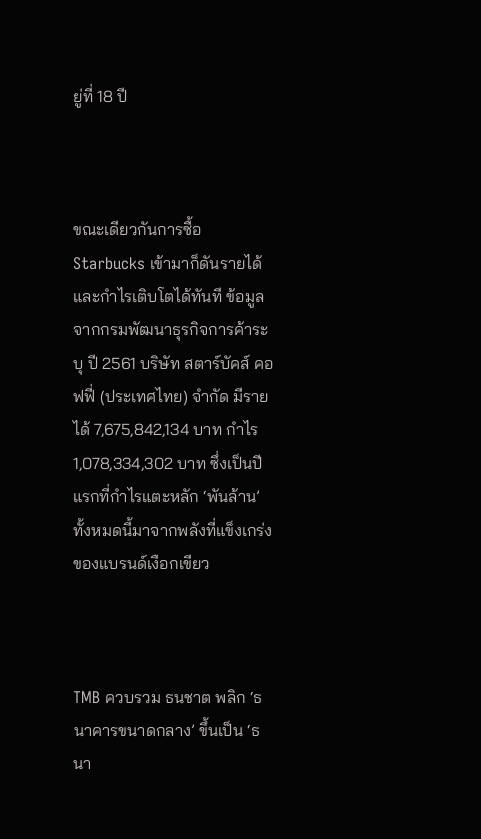ยู่ที่ 18 ปี



ขณะเดียวกันการซื้อ Starbucks เข้ามาก็ดันรายได้และกำไรเติบโตได้ทันที ข้อมูลจากกรมพัฒนาธุรกิจการค้าระบุ ปี 2561 บริษัท สตาร์บัคส์ คอฟฟี่ (ประเทศไทย) จำกัด มีรายได้ 7,675,842,134 บาท กำไร 1,078,334,302 บาท ซึ่งเป็นปีแรกที่กำไรแตะหลัก ‘พันล้าน’ ทั้งหมดนี้มาจากพลังที่แข็งเกร่งของแบรนด์เงือกเขียว



TMB ควบรวม ธนชาต พลิก ‘ธนาคารขนาดกลาง’ ขึ้นเป็น ‘ธนา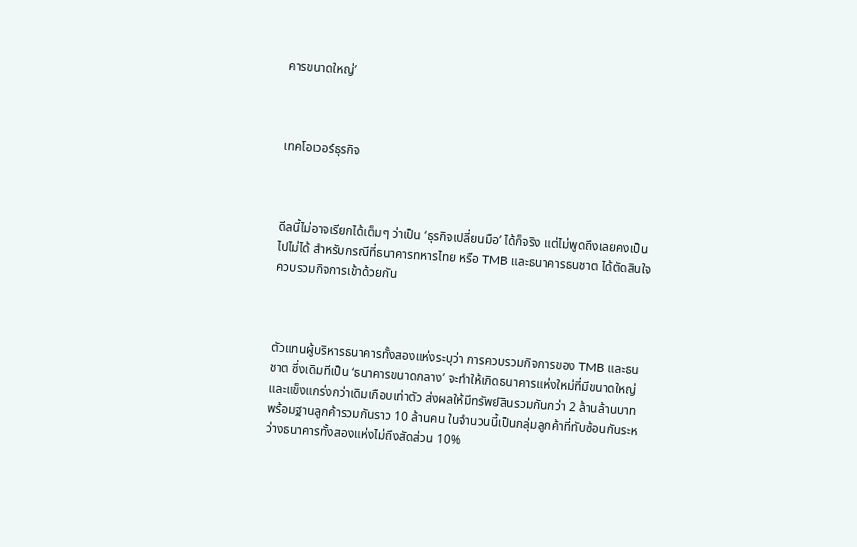คารขนาดใหญ่’



เทคโอเวอร์ธุรกิจ



ดีลนี้ไม่อาจเรียกได้เต็มๆ ว่าเป็น ‘ธุรกิจเปลี่ยนมือ’ ได้ก็จริง แต่ไม่พูดถึงเลยคงเป็นไปไม่ได้ สำหรับกรณีที่ธนาคารทหารไทย หรือ TMB และธนาคารธนชาต ได้ตัดสินใจควบรวมกิจการเข้าด้วยกัน



ตัวแทนผู้บริหารธนาคารทั้งสองแห่งระบุว่า การควบรวมกิจการของ TMB และธนชาต ซึ่งเดิมทีเป็น ‘ธนาคารขนาดกลาง’ จะทำให้เกิดธนาคารแห่งใหม่ที่มีขนาดใหญ่ และแข็งแกร่งกว่าเดิมเกือบเท่าตัว ส่งผลให้มีทรัพย์สินรวมกันกว่า 2 ล้านล้านบาท พร้อมฐานลูกค้ารวมกันราว 10 ล้านคน ในจำนวนนี้เป็นกลุ่มลูกค้าที่ทับซ้อนกันระหว่างธนาคารทั้งสองแห่งไม่ถึงสัดส่วน 10%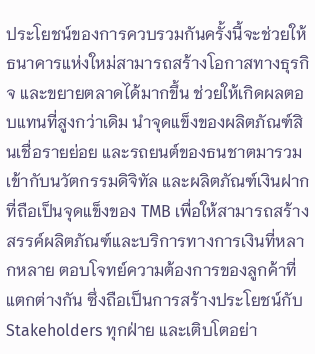ประโยชน์ของการควบรวมกันครั้งนี้จะช่วยให้ธนาคารแห่งใหม่สามารถสร้างโอกาสทางธุรกิจ และขยายตลาดได้มากขึ้น ช่วยให้เกิดผลตอบแทนที่สูงกว่าเดิม นำจุดแข็งของผลิตภัณฑ์สินเชื่อรายย่อย และรถยนต์ของธนชาตมารวมเข้ากับนวัตกรรมดิจิทัล และผลิตภัณฑ์เงินฝากที่ถือเป็นจุดแข็งของ TMB เพื่อให้สามารถสร้างสรรค์ผลิตภัณฑ์และบริการทางการเงินที่หลากหลาย ตอบโจทย์ความต้องการของลูกค้าที่แตกต่างกัน ซึ่งถือเป็นการสร้างประโยชน์กับ Stakeholders ทุกฝ่าย และเติบโตอย่า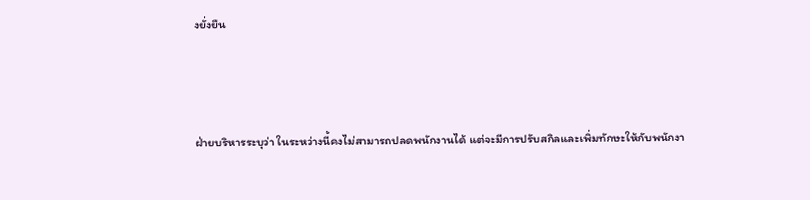งยั่งยืน



ฝ่ายบริหารระบุว่า ในระหว่างนี้คงไม่สามารถปลดพนักงานได้ แต่จะมีการปรับสกิลและเพิ่มทักษะให้กับพนักงา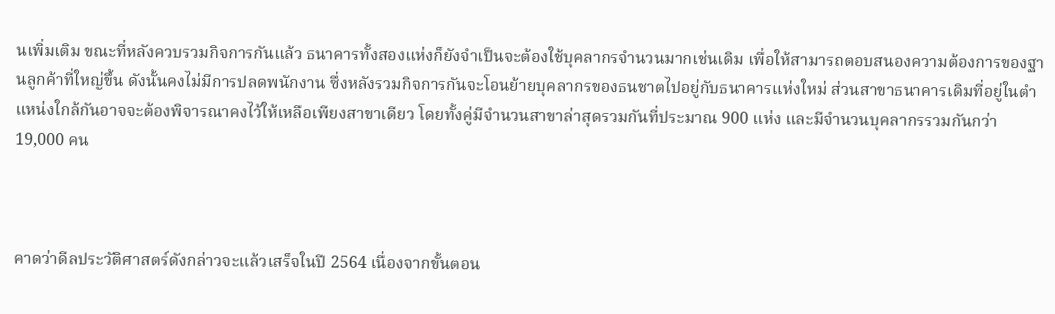นเพิ่มเติม ขณะที่หลังควบรวมกิจการกันแล้ว ธนาคารทั้งสองแห่งก็ยังจำเป็นจะต้องใช้บุคลากรจำนวนมากเช่นเดิม เพื่อให้สามารถตอบสนองความต้องการของฐานลูกค้าที่ใหญ่ขึ้น ดังนั้นคงไม่มีการปลดพนักงาน ซึ่งหลังรวมกิจการกันจะโอนย้ายบุคลากรของธนชาตไปอยู่กับธนาคารแห่งใหม่ ส่วนสาขาธนาคารเดิมที่อยู่ในตำแหน่งใกล้กันอาจจะต้องพิจารณาคงไว้ให้เหลือเพียงสาขาเดียว โดยทั้งคู่มีจำนวนสาขาล่าสุดรวมกันที่ประมาณ 900 แห่ง และมีจำนวนบุคลากรรวมกันกว่า 19,000 คน



คาดว่าดีลประวัติศาสตร์ดังกล่าวจะแล้วเสร็จในปี 2564 เนื่องจากขั้นตอน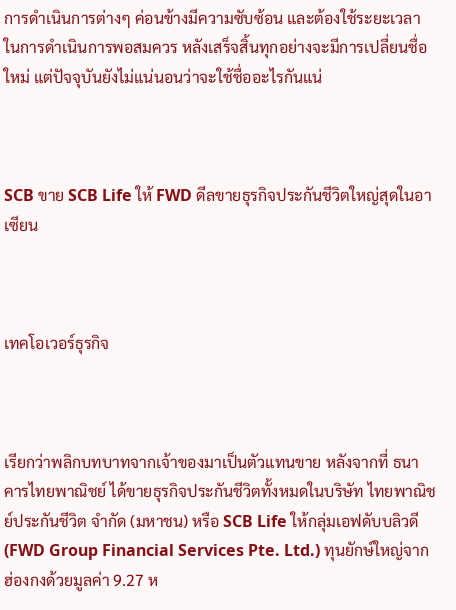การดำเนินการต่างๆ ค่อนข้างมีความซับซ้อน และต้องใช้ระยะเวลาในการดำเนินการพอสมควร หลังเสร็จสิ้นทุกอย่างจะมีการเปลี่ยนชื่อใหม่ แต่ปัจจุบันยังไม่แน่นอนว่าจะใช้ชื่ออะไรกันแน่



SCB ขาย SCB Life ให้ FWD ดีลขายธุรกิจประกันชีวิตใหญ่สุดในอาเซียน



เทคโอเวอร์ธุรกิจ



เรียกว่าพลิกบทบาทจากเจ้าของมาเป็นตัวแทนขาย หลังจากที่ ธนาคารไทยพาณิชย์ ได้ขายธุรกิจประกันชีวิตทั้งหมดในบริษัท ไทยพาณิชย์ประกันชีวิต จำกัด (มหาชน) หรือ SCB Life ให้กลุ่มเอฟดับบลิวดี (FWD Group Financial Services Pte. Ltd.) ทุนยักษ์ใหญ่จากฮ่องกงด้วยมูลค่า 9.27 ห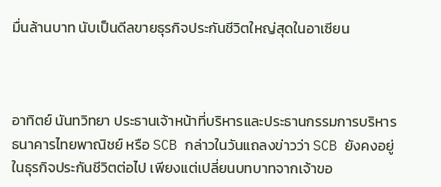มื่นล้านบาท นับเป็นดีลขายธุรกิจประกันชีวิตใหญ่สุดในอาเซียน



อาทิตย์ นันทวิทยา ประธานเจ้าหน้าที่บริหารและประธานกรรมการบริหาร ธนาคารไทยพาณิชย์ หรือ SCB กล่าวในวันแถลงข่าวว่า SCB ยังคงอยู่ในธุรกิจประกันชีวิตต่อไป เพียงแต่เปลี่ยนบทบาทจากเจ้าขอ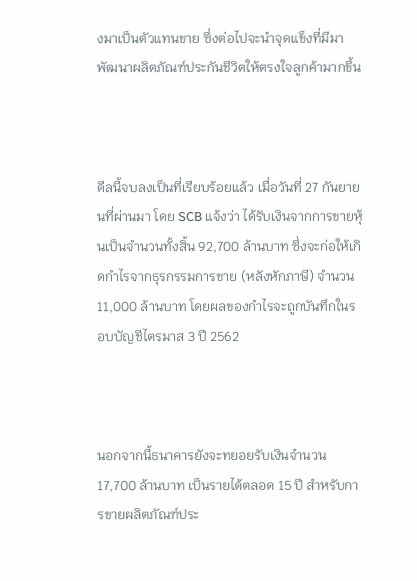งมาเป็นตัวแทนขาย ซึ่งต่อไปจะนำจุดแข็งที่มีมาพัฒนาผลิตภัณฑ์ประกันชีวิตให้ตรงใจลูกค้ามากขึ้น



ดีลนี้จบลงเป็นที่เรียบร้อยแล้ว เมื่อวันที่ 27 กันยายนที่ผ่านมา โดย SCB แจ้งว่า ได้รับเงินจากการขายหุ้นเป็นจำนวนทั้งสิ้น 92,700 ล้านบาท ซึ่งจะก่อให้เกิดกำไรจากธุรกรรมการขาย (หลังหักภาษี) จำนวน 11,000 ล้านบาท โดยผลของกำไรจะถูกบันทึกในรอบบัญชีไตรมาส 3 ปี 2562



นอกจากนี้ธนาคารยังจะทยอยรับเงินจำนวน 17,700 ล้านบาท เป็นรายได้ตลอด 15 ปี สำหรับการขายผลิตภัณฑ์ประ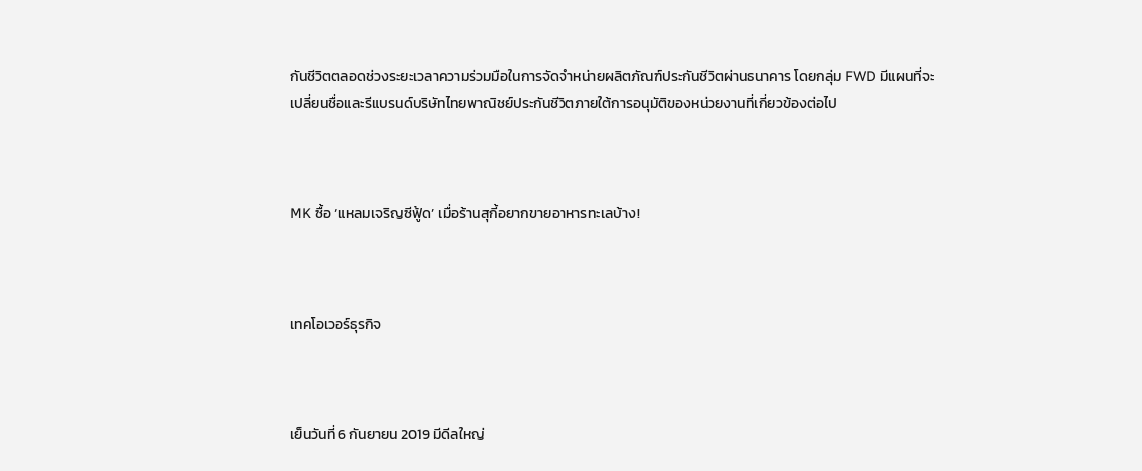กันชีวิตตลอดช่วงระยะเวลาความร่วมมือในการจัดจำหน่ายผลิตภัณฑ์ประกันชีวิตผ่านธนาคาร โดยกลุ่ม FWD มีแผนที่จะเปลี่ยนชื่อและรีแบรนด์บริษัทไทยพาณิชย์ประกันชีวิตภายใต้การอนุมัติของหน่วยงานที่เกี่ยวข้องต่อไป



MK ซื้อ ‘แหลมเจริญซีฟู้ด’ เมื่อร้านสุกี้อยากขายอาหารทะเลบ้าง!



เทคโอเวอร์ธุรกิจ



เย็นวันที่ 6 กันยายน 2019 มีดีลใหญ่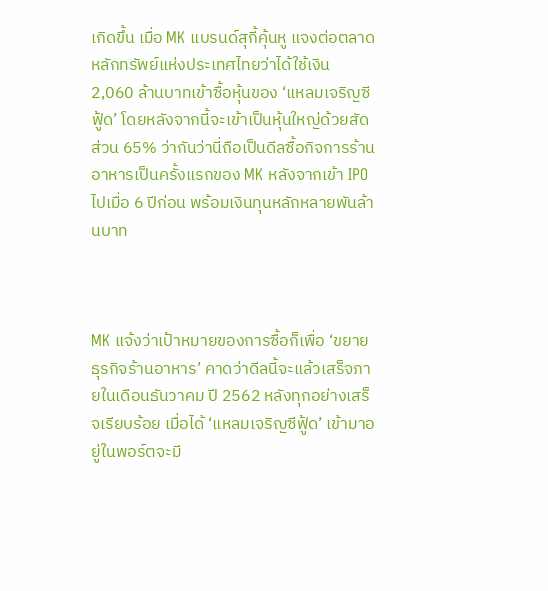เกิดขึ้น เมื่อ MK แบรนด์สุกี้คุ้นหู แจงต่อตลาดหลักทรัพย์แห่งประเทศไทยว่าได้ใช้เงิน 2,060 ล้านบาทเข้าซื้อหุ้นของ ‘แหลมเจริญซีฟู้ด’ โดยหลังจากนี้จะเข้าเป็นหุ้นใหญ่ด้วยสัดส่วน 65% ว่ากันว่านี่ถือเป็นดีลซื้อกิจการร้านอาหารเป็นครั้งแรกของ MK หลังจากเข้า IPO ไปเมื่อ 6 ปีก่อน พร้อมเงินทุนหลักหลายพันล้านบาท



MK แจ้งว่าเป้าหมายของการซื้อก็เพื่อ ‘ขยายธุรกิจร้านอาหาร’ คาดว่าดีลนี้จะแล้วเสร็จภายในเดือนธันวาคม ปี 2562 หลังทุกอย่างเสร็จเรียบร้อย เมื่อได้ ‘แหลมเจริญซีฟู้ด’ เข้ามาอยู่ในพอร์ตจะมี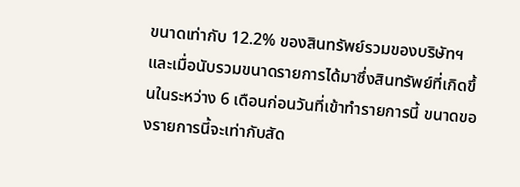ขนาดเท่ากับ 12.2% ของสินทรัพย์รวมของบริษัทฯ และเมื่อนับรวมขนาดรายการได้มาซึ่งสินทรัพย์ที่เกิดขึ้นในระหว่าง 6 เดือนก่อนวันที่เข้าทำรายการนี้ ขนาดของรายการนี้จะเท่ากับสัด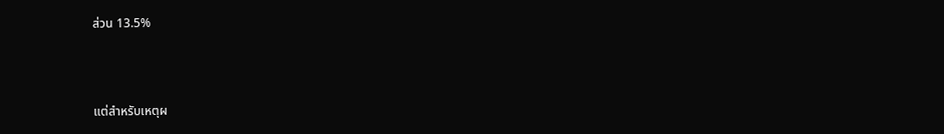ส่วน 13.5%



แต่สำหรับเหตุผ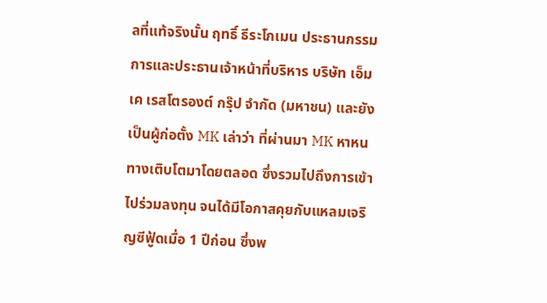ลที่แท้จริงนั้น ฤทธิ์ ธีระโกเมน ประธานกรรมการและประธานเจ้าหน้าที่บริหาร บริษัท เอ็มเค เรสโตรองต์ กรุ๊ป จำกัด (มหาชน) และยังเป็นผู้ก่อตั้ง MK เล่าว่า ที่ผ่านมา MK หาหนทางเติบโตมาโดยตลอด ซึ่งรวมไปถึงการเข้าไปร่วมลงทุน จนได้มีโอกาสคุยกับแหลมเจริญซีฟู้ดเมื่อ 1 ปีก่อน ซึ่งพ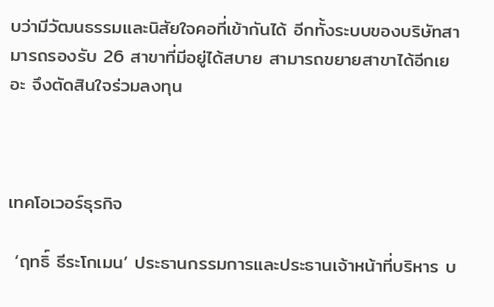บว่ามีวัฒนธรรมและนิสัยใจคอที่เข้ากันได้ อีกทั้งระบบของบริษัทสามารถรองรับ 26 สาขาที่มีอยู่ได้สบาย สามารถขยายสาขาได้อีกเยอะ จึงตัดสินใจร่วมลงทุน



เทคโอเวอร์ธุรกิจ

 ‘ฤทธิ์ ธีระโกเมน’ ประธานกรรมการและประธานเจ้าหน้าที่บริหาร บ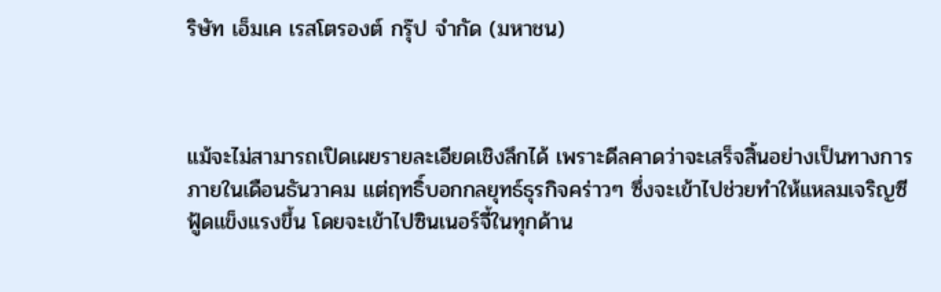ริษัท เอ็มเค เรสโตรองต์ กรุ๊ป จำกัด (มหาชน)



แม้จะไม่สามารถเปิดเผยรายละเอียดเชิงลึกได้ เพราะดีลคาดว่าจะเสร็จสิ้นอย่างเป็นทางการภายในเดือนธันวาคม แต่ฤทธิ์บอกกลยุทธ์ธุรกิจคร่าวๆ ซึ่งจะเข้าไปช่วยทำให้แหลมเจริญซีฟู้ดแข็งแรงขึ้น โดยจะเข้าไปซินเนอร์จี้ในทุกด้าน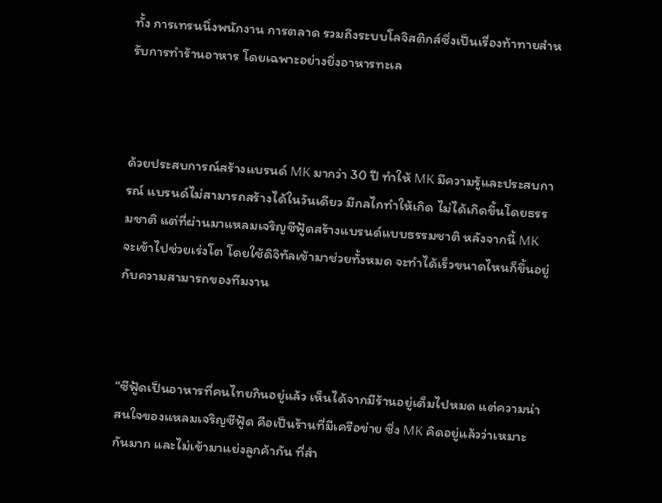ทั้ง การเทรนนิ่งพนักงาน การตลาด รวมถึงระบบโลจิสติกส์ซึ่งเป็นเรื่องท้าทายสำหรับการทำร้านอาหาร โดยเฉพาะอย่างยิ่งอาหารทะเล



ด้วยประสบการณ์สร้างแบรนด์ MK มากว่า 30 ปี ทำให้ MK มีความรู้และประสบการณ์ แบรนด์ไม่สามารถสร้างได้ในวันเดียว มีกลไกทำให้เกิด ไม่ได้เกิดขึ้นโดยธรรมชาติ แต่ที่ผ่านมาแหลมเจริญซีฟู้ดสร้างแบรนด์แบบธรรมชาติ หลังจากนี้ MK จะเข้าไปช่วยเร่งโต โดยใช้ดิจิทัลเข้ามาช่วยทั้งหมด จะทำได้เร็วขนาดไหนก็ขึ้นอยู่กับความสามารถของทีมงาน



“ซีฟู้ดเป็นอาหารที่คนไทยกินอยู่แล้ว เห็นได้จากมีร้านอยู่เต็มไปหมด แต่ความน่าสนใจของแหลมเจริญซีฟู้ด คือเป็นร้านที่มีเครือข่าย ซึ่ง MK คิดอยู่แล้วว่าเหมาะกันมาก และไม่เข้ามาแย่งลูกค้ากัน ที่สำ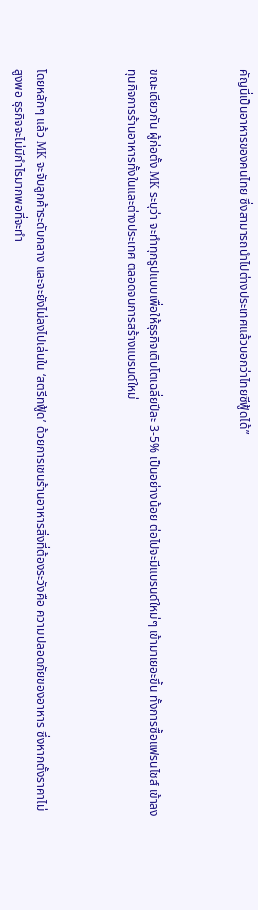คัญนี่เป็นอาหารของคนไทย ซึ่งสามารถนำไปต่างประเทศแล้วบอกว่าไทยซีฟู้ดได้”



ขณะเดียวกัน ผู้ก่อตั้ง MK ระบุว่า จะทำทุกรูปแบบเพื่อให้ธุรกิจเติบโตเฉลี่ยปีละ 3-5% เป็นอย่างน้อย ต่อไปจะมีแบรนด์ใหม่ๆ เข้ามาเยอะขึ้น ทั้งการซื้อแฟรนไชส์ เข้าลงทุนกิจการร้านอาหารทั้งในและต่างประเทศ ตลอดจนการสร้างแบรนด์ใหม่



โดยหลักๆ แล้ว MK จะจับลูกค้าระดับกลาง และจะยังไม่ลงไปเล่นใน ‘สตรีทฟู้ด’ ด้วยการเชนร้านอาหารสิ่งที่ต้องระวังคือ ความปลอดภัยของอาหาร ซึ่งหากตั้งราคาไม่สูงพอ ธุรกิจจะไม่มีกำไรมากพอที่จะทำ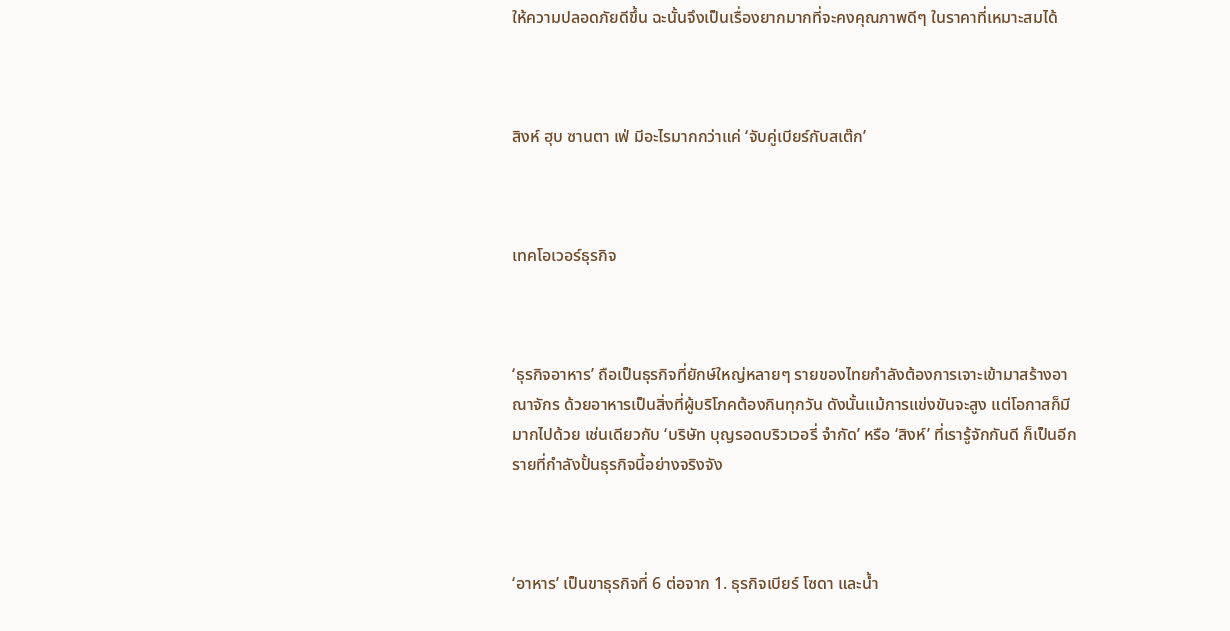ให้ความปลอดภัยดีขึ้น ฉะนั้นจึงเป็นเรื่องยากมากที่จะคงคุณภาพดีๆ ในราคาที่เหมาะสมได้



สิงห์ ฮุบ ซานตา เฟ่ มีอะไรมากกว่าแค่ ‘จับคู่เบียร์กับสเต๊ก’



เทคโอเวอร์ธุรกิจ



‘ธุรกิจอาหาร’ ถือเป็นธุรกิจที่ยักษ์ใหญ่หลายๆ รายของไทยกำลังต้องการเจาะเข้ามาสร้างอาณาจักร ด้วยอาหารเป็นสิ่งที่ผู้บริโภคต้องกินทุกวัน ดังนั้นแม้การแข่งขันจะสูง แต่โอกาสก็มีมากไปด้วย เช่นเดียวกับ ‘บริษัท บุญรอดบริวเวอรี่ จำกัด’ หรือ ‘สิงห์’ ที่เรารู้จักกันดี ก็เป็นอีกรายที่กำลังปั้นธุรกิจนี้อย่างจริงจัง



‘อาหาร’ เป็นขาธุรกิจที่ 6 ต่อจาก 1. ธุรกิจเบียร์ โซดา และน้ำ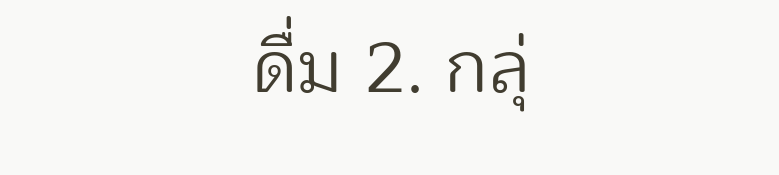ดื่ม 2. กลุ่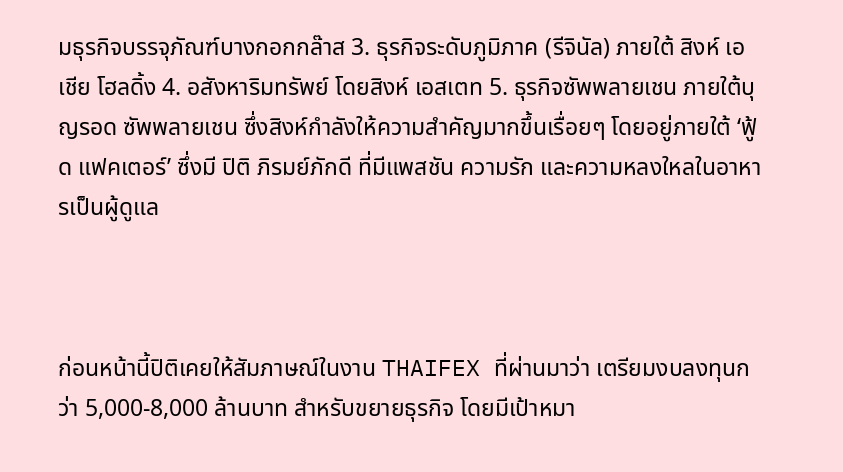มธุรกิจบรรจุภัณฑ์บางกอกกล๊าส 3. ธุรกิจระดับภูมิภาค (รีจินัล) ภายใต้ สิงห์ เอเชีย โฮลดิ้ง 4. อสังหาริมทรัพย์ โดยสิงห์ เอสเตท 5. ธุรกิจซัพพลายเชน ภายใต้บุญรอด ซัพพลายเชน ซึ่งสิงห์กำลังให้ความสำคัญมากขึ้นเรื่อยๆ โดยอยู่ภายใต้ ‘ฟู้ด แฟคเตอร์’ ซึ่งมี ปิติ ภิรมย์ภักดี ที่มีแพสชัน ความรัก และความหลงใหลในอาหารเป็นผู้ดูแล



ก่อนหน้านี้ปิติเคยให้สัมภาษณ์ในงาน THAIFEX ที่ผ่านมาว่า เตรียมงบลงทุนกว่า 5,000-8,000 ล้านบาท สำหรับขยายธุรกิจ โดยมีเป้าหมา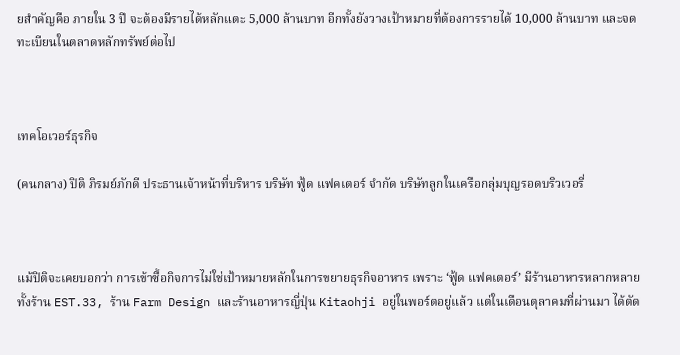ยสำคัญคือ ภายใน 3 ปี จะต้องมีรายได้หลักแตะ 5,000 ล้านบาท อีกทั้งยังวางเป้าหมายที่ต้องการรายได้ 10,000 ล้านบาท และจดทะเบียนในตลาดหลักทรัพย์ต่อไป



เทคโอเวอร์ธุรกิจ

(คนกลาง) ปิติ ภิรมย์ภักดี ประธานเจ้าหน้าที่บริหาร บริษัท ฟู้ด แฟคเตอร์ จำกัด บริษัทลูกในเครือกลุ่มบุญรอดบริวเวอรี่



แม้ปิติจะเคยบอกว่า การเข้าซื้อกิจการไม่ใช่เป้าหมายหลักในการขยายธุรกิจอาหาร เพราะ ‘ฟู้ด แฟคเตอร์’ มีร้านอาหารหลากหลาย ทั้งร้าน EST.33, ร้าน Farm Design และร้านอาหารญี่ปุ่น Kitaohji อยู่ในพอร์ตอยู่แล้ว แต่ในเดือนตุลาคมที่ผ่านมา ได้ตัด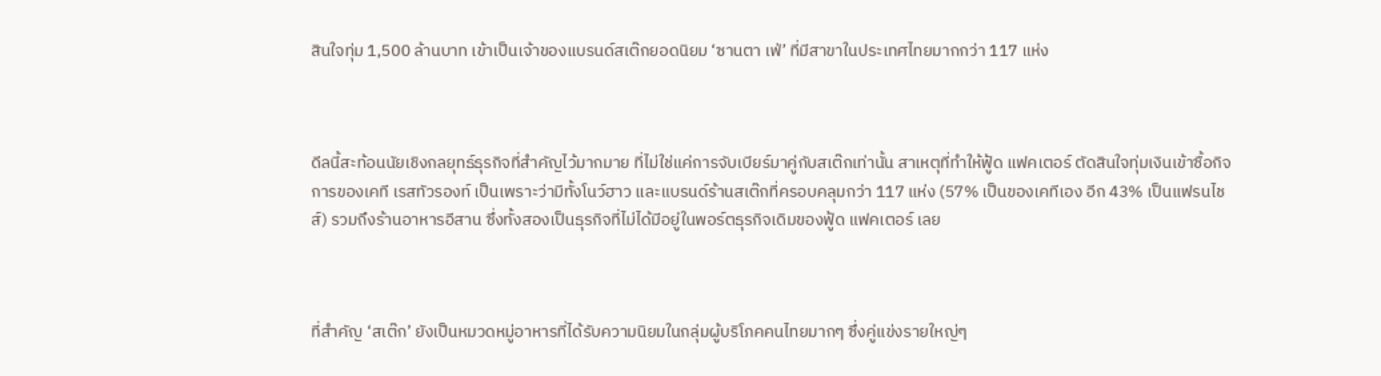สินใจทุ่ม 1,500 ล้านบาท เข้าเป็นเจ้าของแบรนด์สเต๊กยอดนิยม ‘ซานตา เฟ่’ ที่มีสาขาในประเทศไทยมากกว่า 117 แห่ง



ดีลนี้สะท้อนนัยเชิงกลยุทธ์ธุรกิจที่สำคัญไว้มากมาย ที่ไม่ใช่แค่การจับเบียร์มาคู่กับสเต๊กเท่านั้น สาเหตุที่ทำให้ฟู้ด แฟคเตอร์ ตัดสินใจทุ่มเงินเข้าซื้อกิจการของเคที เรสทัวรองท์ เป็นเพราะว่ามีทั้งโนว์ฮาว และแบรนด์ร้านสเต๊กที่ครอบคลุมกว่า 117 แห่ง (57% เป็นของเคทีเอง อีก 43% เป็นแฟรนไชส์) รวมถึงร้านอาหารอีสาน ซึ่งทั้งสองเป็นธุรกิจที่ไม่ได้มีอยู่ในพอร์ตธุรกิจเดิมของฟู้ด แฟคเตอร์ เลย



ที่สำคัญ ‘สเต๊ก’ ยังเป็นหมวดหมู่อาหารที่ได้รับความนิยมในกลุ่มผู้บริโภคคนไทยมากๆ ซึ่งคู่แข่งรายใหญ่ๆ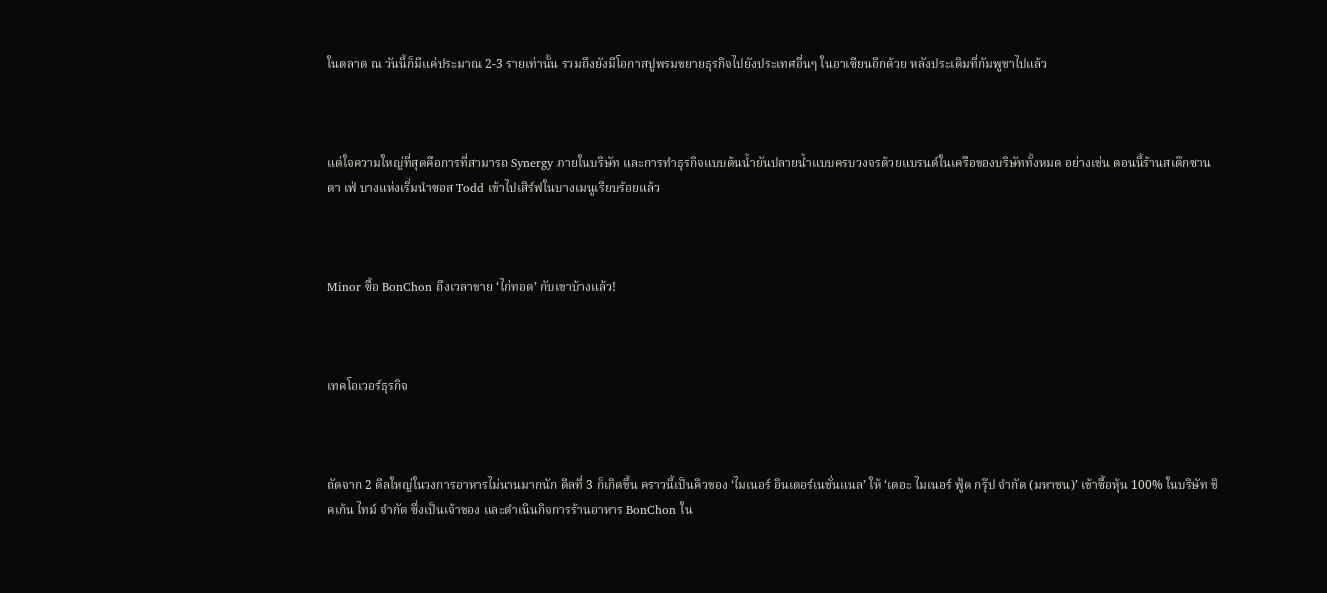ในตลาด ณ วันนี้ก็มีแค่ประมาณ 2-3 รายเท่านั้น รวมถึงยังมีโอกาสปูพรมขยายธุรกิจไปยังประเทศอื่นๆ ในอาเซียนอีกด้วย หลังประเดิมที่กัมพูชาไปแล้ว



แต่ใจความใหญ่ที่สุดคือการที่สามารถ Synergy ภายในบริษัท และการทำธุรกิจแบบต้นน้ำยันปลายน้ำแบบครบวงจรด้วยแบรนด์ในเครือของบริษัททั้งหมด อย่างเช่น ตอนนี้ร้านสเต๊กซานตา เฟ่ บางแห่งเริ่มนำซอส Todd เข้าไปเสิร์ฟในบางเมนูเรียบร้อยแล้ว



Minor ซื้อ BonChon ถึงเวลาขาย ‘ไก่ทอด’ กับเขาบ้างแล้ว!



เทคโอเวอร์ธุรกิจ



ถัดจาก 2 ดีลใหญ่ในวงการอาหารไม่นานมากนัก ดีลที่ 3 ก็เกิดขึ้น คราวนี้เป็นคิวของ ‘ไมเนอร์ อินเตอร์เนชั่นแนล’ ให้ ‘เดอะ ไมเนอร์ ฟู้ด กรุ๊ป จํากัด (มหาชน)’ เข้าซื้อหุ้น 100% ในบริษัท ชิคเก้น ไทม์ จํากัด ซึ่งเป็นเจ้าของ และดําเนินกิจการร้านอาหาร BonChon ใน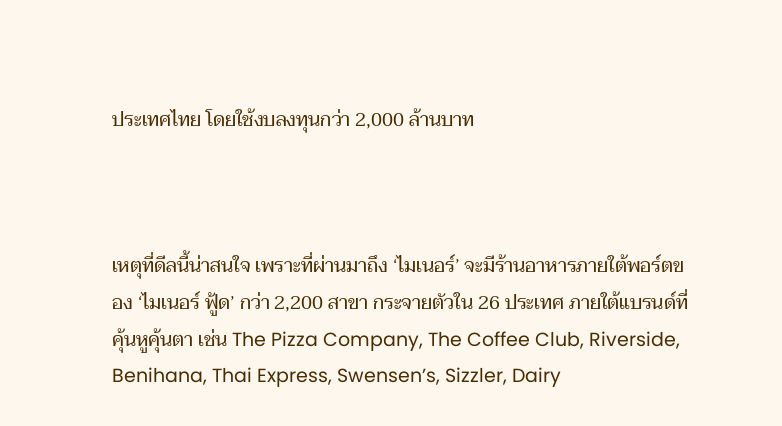ประเทศไทย โดยใช้งบลงทุนกว่า 2,000 ล้านบาท



เหตุที่ดีลนี้น่าสนใจ เพราะที่ผ่านมาถึง ‘ไมเนอร์’ จะมีร้านอาหารภายใต้พอร์ตของ ‘ไมเนอร์ ฟู้ด’ กว่า 2,200 สาขา กระจายตัวใน 26 ประเทศ ภายใต้แบรนด์ที่คุ้นหูคุ้นตา เช่น The Pizza Company, The Coffee Club, Riverside, Benihana, Thai Express, Swensen’s, Sizzler, Dairy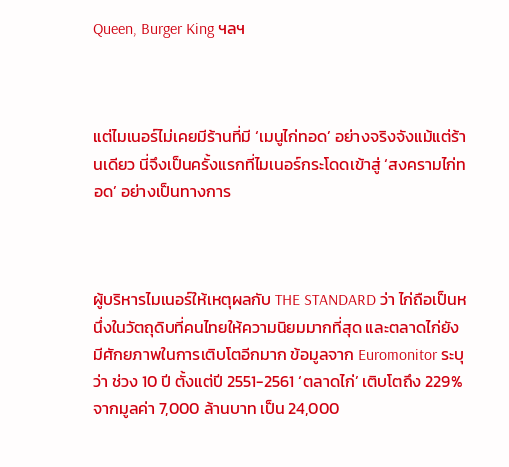Queen, Burger King ฯลฯ



แต่ไมเนอร์ไม่เคยมีร้านที่มี ‘เมนูไก่ทอด’ อย่างจริงจังแม้แต่ร้านเดียว นี่จึงเป็นครั้งแรกที่ไมเนอร์กระโดดเข้าสู่ ‘สงครามไก่ทอด’ อย่างเป็นทางการ



ผู้บริหารไมเนอร์ให้เหตุผลกับ THE STANDARD ว่า ไก่ถือเป็นหนึ่งในวัตถุดิบที่คนไทยให้ความนิยมมากที่สุด และตลาดไก่ยังมีศักยภาพในการเติบโตอีกมาก ข้อมูลจาก Euromonitor ระบุว่า ช่วง 10 ปี ตั้งแต่ปี 2551-2561 ‘ตลาดไก่’ เติบโตถึง 229% จากมูลค่า 7,000 ล้านบาท เป็น 24,000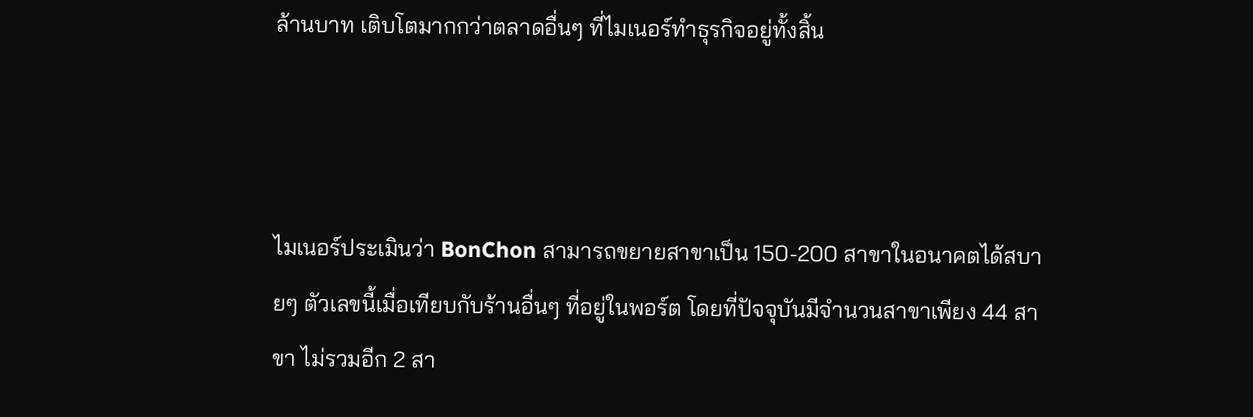ล้านบาท เติบโตมากกว่าตลาดอื่นๆ ที่ไมเนอร์ทำธุรกิจอยู่ทั้งสิ้น



ไมเนอร์ประเมินว่า BonChon สามารถขยายสาขาเป็น 150-200 สาขาในอนาคตได้สบายๆ ตัวเลขนี้เมื่อเทียบกับร้านอื่นๆ ที่อยู่ในพอร์ต โดยที่ปัจจุบันมีจำนวนสาขาเพียง 44 สาขา ไม่รวมอีก 2 สา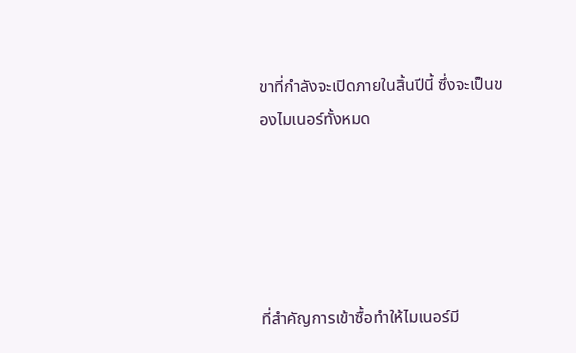ขาที่กำลังจะเปิดภายในสิ้นปีนี้ ซึ่งจะเป็นของไมเนอร์ทั้งหมด





ที่สำคัญการเข้าซื้อทำให้ไมเนอร์มี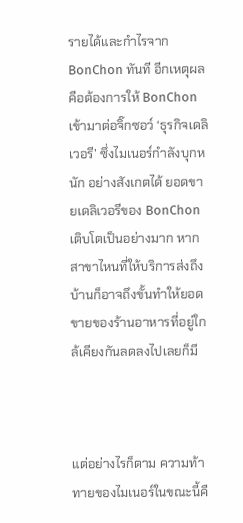รายได้และกำไรจาก BonChon ทันที อีกเหตุผลคือต้องการให้ BonChon เข้ามาต่อจิ๊กซอว์ ‘ธุรกิจเดลิเวอรี’ ซึ่งไมเนอร์กำลังบุกหนัก อย่างสังเกตได้ ยอดขายเดลิเวอรีของ BonChon เติบโตเป็นอย่างมาก หากสาขาไหนที่ให้บริการส่งถึงบ้านก็อาจถึงขั้นทำให้ยอดขายของร้านอาหารที่อยู่ใกล้เคียงกันลดลงไปเลยก็มี



แต่อย่างไรก็ตาม ความท้าทายของไมเนอร์ในขณะนี้คื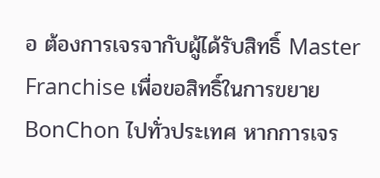อ ต้องการเจรจากับผู้ได้รับสิทธิ์ Master Franchise เพื่อขอสิทธิ์ในการขยาย BonChon ไปทั่วประเทศ หากการเจร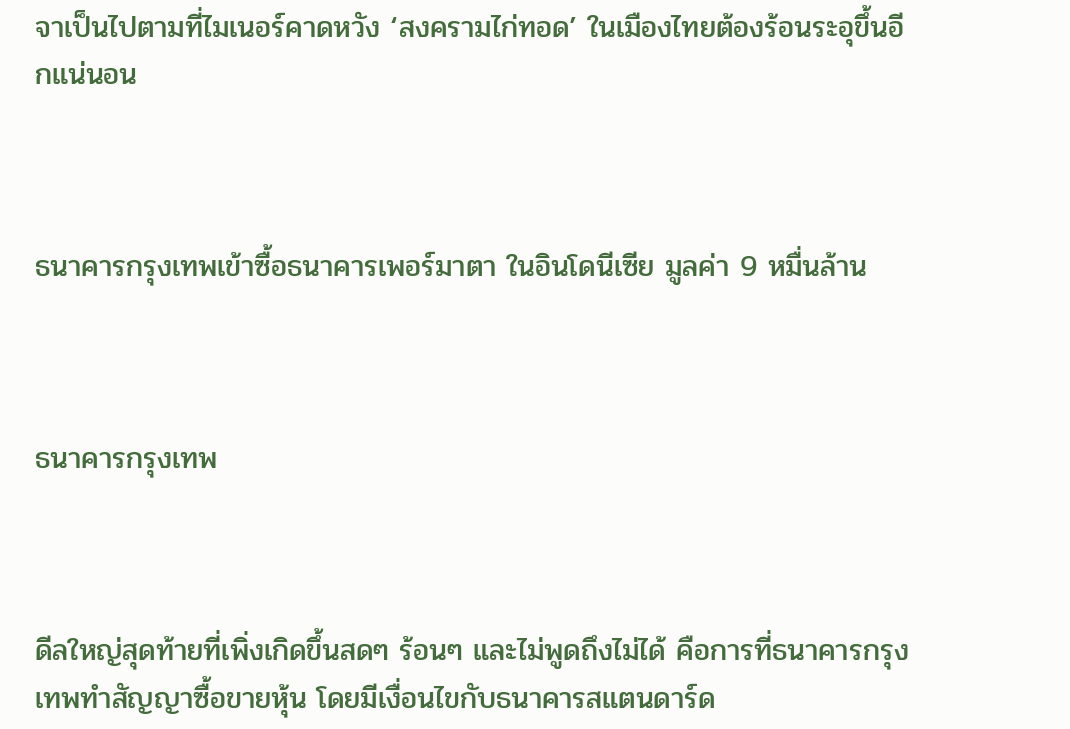จาเป็นไปตามที่ไมเนอร์คาดหวัง ‘สงครามไก่ทอด’ ในเมืองไทยต้องร้อนระอุขึ้นอีกแน่นอน



ธนาคารกรุงเทพเข้าซื้อธนาคารเพอร์มาตา ในอินโดนีเซีย มูลค่า 9 หมื่นล้าน



ธนาคารกรุงเทพ



ดีลใหญ่สุดท้ายที่เพิ่งเกิดขึ้นสดๆ ร้อนๆ และไม่พูดถึงไม่ได้ คือการที่ธนาคารกรุงเทพทำสัญญาซื้อขายหุ้น โดยมีเงื่อนไขกับธนาคารสแตนดาร์ด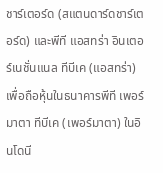ชาร์เตอร์ด (สแตนดาร์ดชาร์เตอร์ด) และพีที แอสทร่า อินเตอร์เนชั่นแนล ทีบีเค (แอสทร่า) เพื่อถือหุ้นในธนาคารพีที เพอร์มาตา ทีบีเค (เพอร์มาตา) ในอินโดนี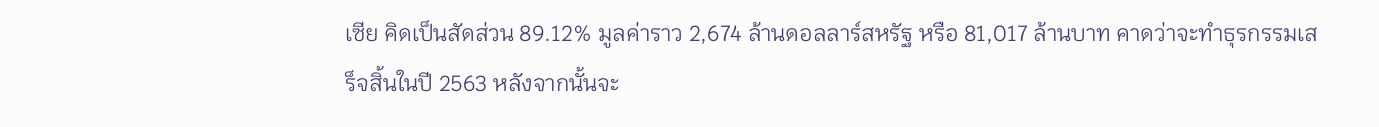เซีย คิดเป็นสัดส่วน 89.12% มูลค่าราว 2,674 ล้านดอลลาร์สหรัฐ หรือ 81,017 ล้านบาท คาดว่าจะทำธุรกรรมเสร็จสิ้นในปี 2563 หลังจากนั้นจะ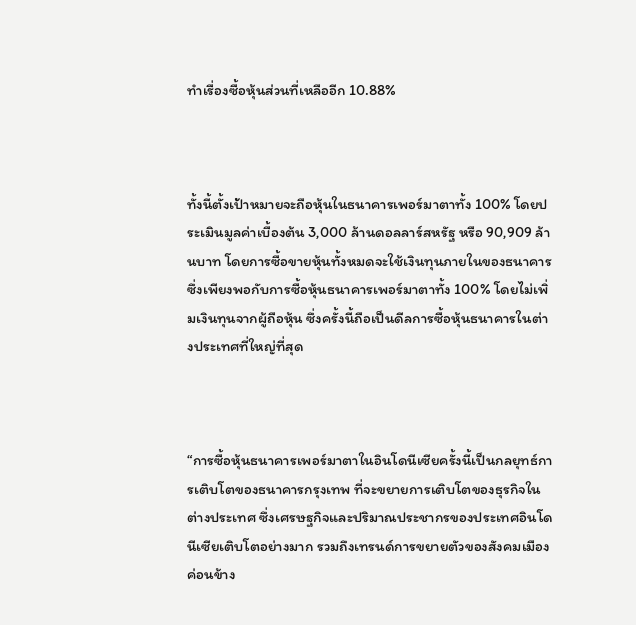ทำเรื่องซื้อหุ้นส่วนที่เหลืออีก 10.88%



ทั้งนี้ตั้งเป้าหมายจะถือหุ้นในธนาคารเพอร์มาตาทั้ง 100% โดยประเมินมูลค่าเบื้องต้น 3,000 ล้านดอลลาร์สหรัฐ หรือ 90,909 ล้านบาท โดยการซื้อขายหุ้นทั้งหมดจะใช้เงินทุนภายในของธนาคาร ซึ่งเพียงพอกับการซื้อหุ้นธนาคารเพอร์มาตาทั้ง 100% โดยไม่เพิ่มเงินทุนจากผู้ถือหุ้น ซึ่งครั้งนี้ถือเป็นดีลการซื้อหุ้นธนาคารในต่างประเทศที่ใหญ่ที่สุด



“การซื้อหุ้นธนาคารเพอร์มาตาในอินโดนีเซียครั้งนี้เป็นกลยุทธ์การเติบโตของธนาคารกรุงเทพ ที่จะขยายการเติบโตของธุรกิจในต่างประเทศ ซึ่งเศรษฐกิจและปริมาณประชากรของประเทศอินโดนีเซียเติบโตอย่างมาก รวมถึงเทรนด์การขยายตัวของสังคมเมืองค่อนข้าง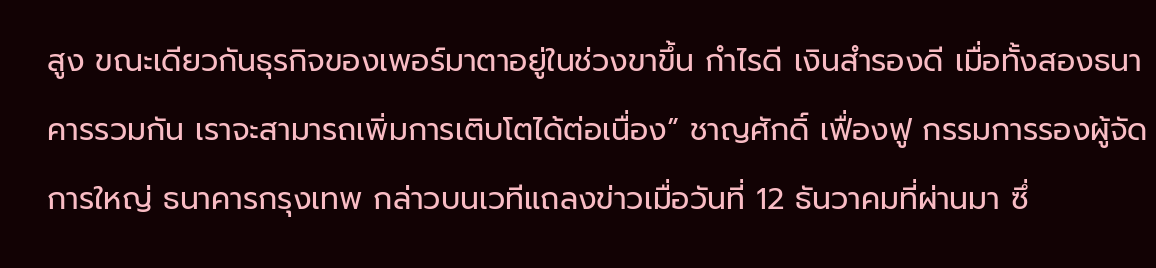สูง ขณะเดียวกันธุรกิจของเพอร์มาตาอยู่ในช่วงขาขึ้น กำไรดี เงินสำรองดี เมื่อทั้งสองธนาคารรวมกัน เราจะสามารถเพิ่มการเติบโตได้ต่อเนื่อง” ชาญศักดิ์ เฟื่องฟู กรรมการรองผู้จัดการใหญ่ ธนาคารกรุงเทพ กล่าวบนเวทีแถลงข่าวเมื่อวันที่ 12 ธันวาคมที่ผ่านมา ซึ่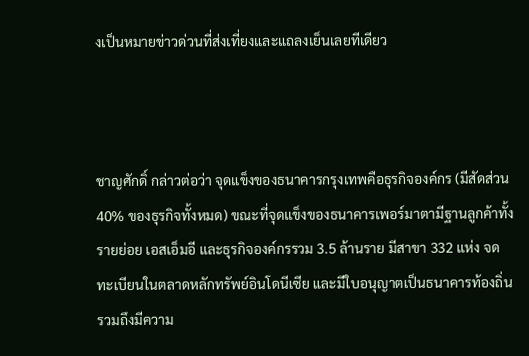งเป็นหมายข่าวด่วนที่ส่งเที่ยงและแถลงเย็นเลยทีเดียว



ชาญศักดิ์ กล่าวต่อว่า จุดแข็งของธนาคารกรุงเทพคือธุรกิจองค์กร (มีสัดส่วน 40% ของธุรกิจทั้งหมด) ขณะที่จุดแข็งของธนาคารเพอร์มาตามีฐานลูกค้าทั้งรายย่อย เอสเอ็มอี และธุรกิจองค์กรรวม 3.5 ล้านราย มีสาขา 332 แห่ง จดทะเบียนในตลาดหลักทรัพย์อินโดนีเซีย และมีใบอนุญาตเป็นธนาคารท้องถิ่น รวมถึงมีความ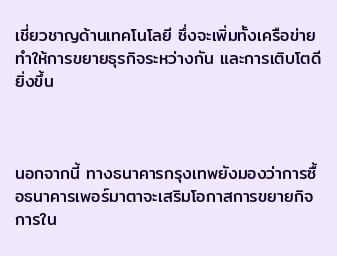เชี่ยวชาญด้านเทคโนโลยี ซึ่งจะเพิ่มทั้งเครือข่าย ทำให้การขยายธุรกิจระหว่างกัน และการเติบโตดียิ่งขึ้น



นอกจากนี้ ทางธนาคารกรุงเทพยังมองว่าการซื้อธนาคารเพอร์มาตาจะเสริมโอกาสการขยายกิจการใน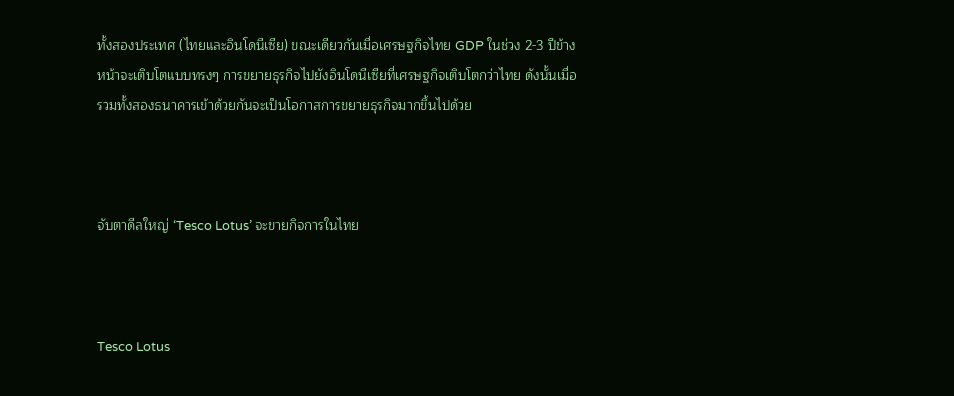ทั้งสองประเทศ (ไทยและอินโดนีเซีย) ขณะเดียวกันเมื่อเศรษฐกิจไทย GDP ในช่วง 2-3 ปีข้างหน้าจะเติบโตแบบทรงๆ การขยายธุรกิจไปยังอินโดนีเซียที่เศรษฐกิจเติบโตกว่าไทย ดังนั้นเมื่อรวมทั้งสองธนาคารเข้าด้วยกันจะเป็นโอกาสการขยายธุรกิจมากขึ้นไปด้วย



จับตาดีลใหญ่ ‘Tesco Lotus’ จะขายกิจการในไทย



Tesco Lotus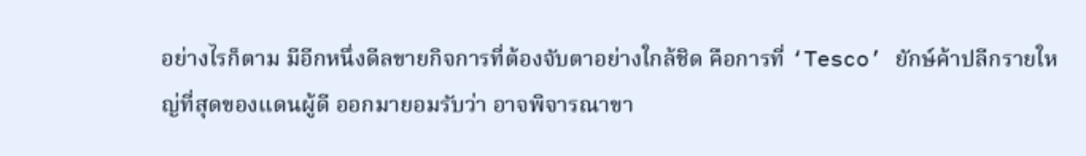อย่างไรก็ตาม มีอีกหนึ่งดีลขายกิจการที่ต้องจับตาอย่างใกล้ชิด คือการที่ ‘Tesco’ ยักษ์ค้าปลีกรายใหญ่ที่สุดของแดนผู้ดี ออกมายอมรับว่า อาจพิจารณาขา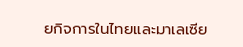ยกิจการในไทยและมาเลเซีย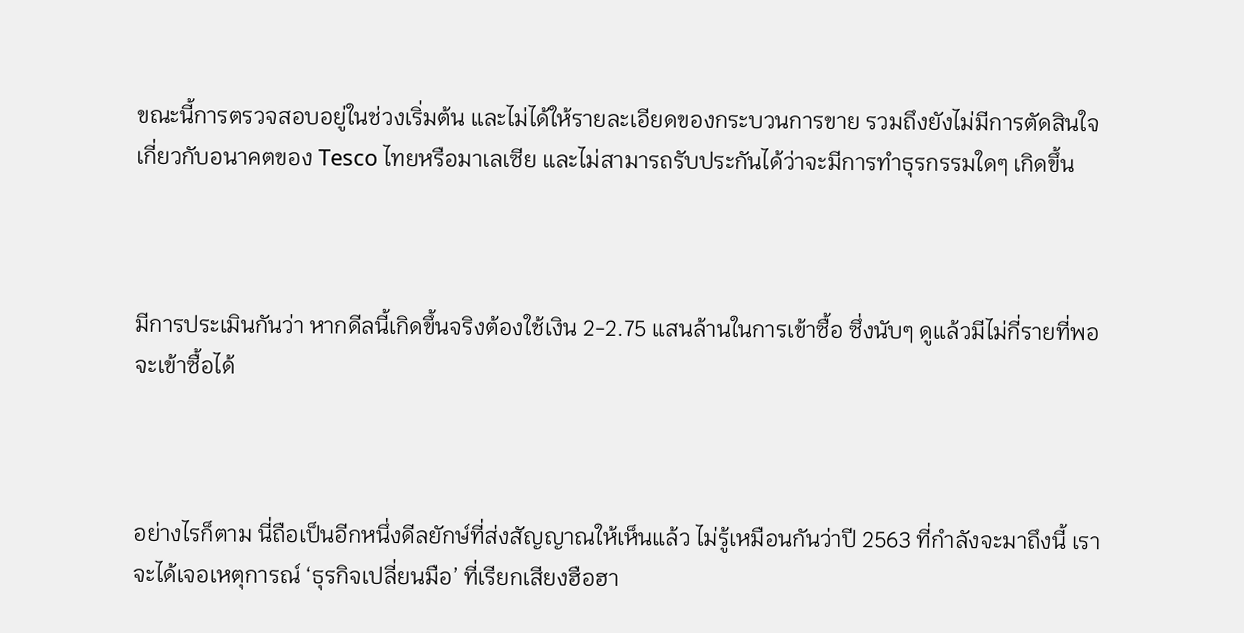ขณะนี้การตรวจสอบอยู่ในช่วงเริ่มต้น และไม่ได้ให้รายละเอียดของกระบวนการขาย รวมถึงยังไม่มีการตัดสินใจเกี่ยวกับอนาคตของ Tesco ไทยหรือมาเลเซีย และไม่สามารถรับประกันได้ว่าจะมีการทำธุรกรรมใดๆ เกิดขึ้น



มีการประเมินกันว่า หากดีลนี้เกิดขึ้นจริงต้องใช้เงิน 2-2.75 แสนล้านในการเข้าซื้อ ซึ่งนับๆ ดูแล้วมีไม่กี่รายที่พอจะเข้าซื้อได้



อย่างไรก็ตาม นี่ถือเป็นอีกหนึ่งดีลยักษ์ที่ส่งสัญญาณให้เห็นแล้ว ไม่รู้เหมือนกันว่าปี 2563 ที่กำลังจะมาถึงนี้ เราจะได้เจอเหตุการณ์ ‘ธุรกิจเปลี่ยนมือ’ ที่เรียกเสียงฮือฮา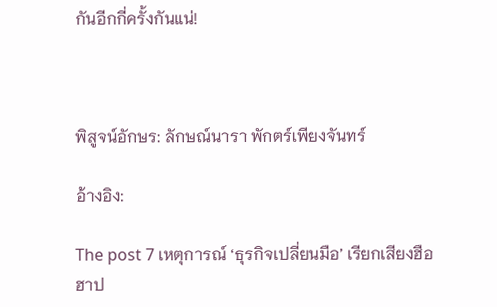กันอีกกี่ครั้งกันแน่!



พิสูจน์อักษร: ลักษณ์นารา พักตร์เพียงจันทร์

อ้างอิง:

The post 7 เหตุการณ์ ‘ธุรกิจเปลี่ยนมือ’ เรียกเสียงฮือฮาป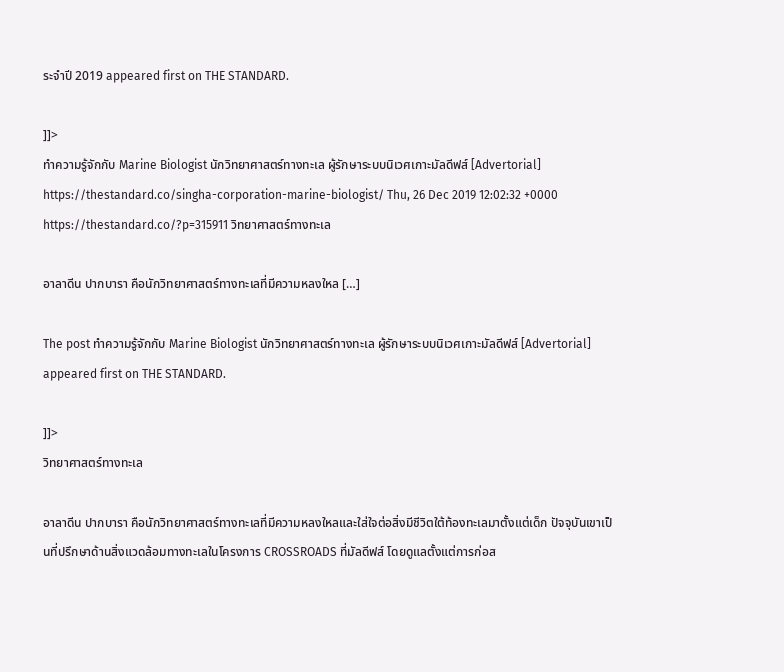ระจำปี 2019 appeared first on THE STANDARD.

]]>
ทำความรู้จักกับ Marine Biologist นักวิทยาศาสตร์ทางทะเล ผู้รักษาระบบนิเวศเกาะมัลดีฟส์ [Advertorial] https://thestandard.co/singha-corporation-marine-biologist/ Thu, 26 Dec 2019 12:02:32 +0000 https://thestandard.co/?p=315911 วิทยาศาสตร์ทางทะเล

อาลาดีน ปากบารา คือนักวิทยาศาสตร์ทางทะเลที่มีความหลงใหล […]

The post ทำความรู้จักกับ Marine Biologist นักวิทยาศาสตร์ทางทะเล ผู้รักษาระบบนิเวศเกาะมัลดีฟส์ [Advertorial] appeared first on THE STANDARD.

]]>
วิทยาศาสตร์ทางทะเล

อาลาดีน ปากบารา คือนักวิทยาศาสตร์ทางทะเลที่มีความหลงใหลและใส่ใจต่อสิ่งมีชีวิตใต้ท้องทะเลมาตั้งแต่เด็ก ปัจจุบันเขาเป็นที่ปรึกษาด้านสิ่งแวดล้อมทางทะเลในโครงการ CROSSROADS ที่มัลดีฟส์ โดยดูแลตั้งแต่การก่อส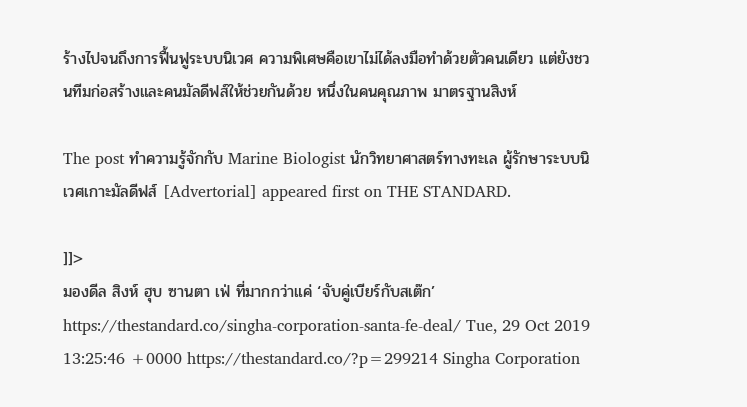ร้างไปจนถึงการฟื้นฟูระบบนิเวศ ความพิเศษคือเขาไม่ได้ลงมือทำด้วยตัวคนเดียว แต่ยังชวนทีมก่อสร้างและคนมัลดีฟส์ให้ช่วยกันด้วย หนึ่งในคนคุณภาพ มาตรฐานสิงห์

The post ทำความรู้จักกับ Marine Biologist นักวิทยาศาสตร์ทางทะเล ผู้รักษาระบบนิเวศเกาะมัลดีฟส์ [Advertorial] appeared first on THE STANDARD.

]]>
มองดีล สิงห์ ฮุบ ซานตา เฟ่ ที่มากกว่าแค่ ‘จับคู่เบียร์กับสเต๊ก’ https://thestandard.co/singha-corporation-santa-fe-deal/ Tue, 29 Oct 2019 13:25:46 +0000 https://thestandard.co/?p=299214 Singha Corporation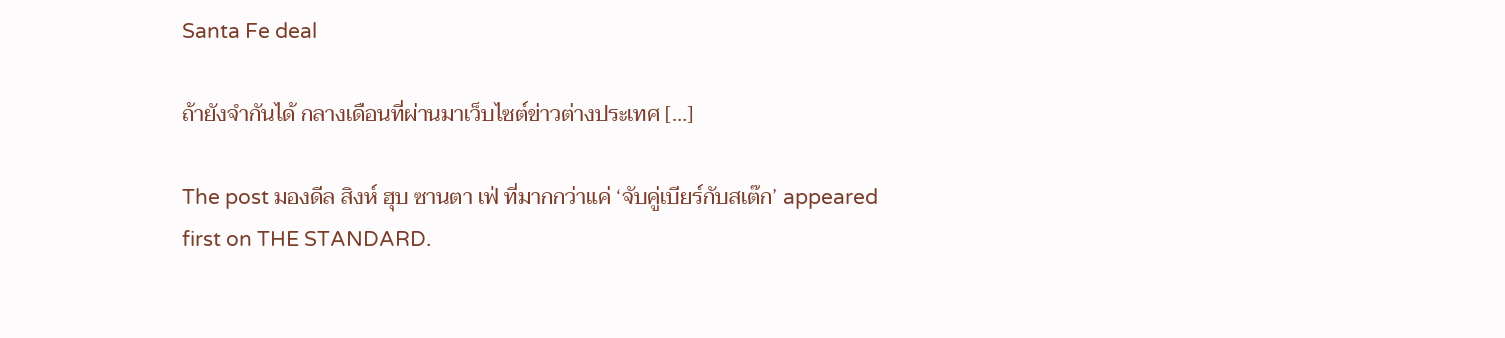Santa Fe deal

ถ้ายังจำกันได้ กลางเดือนที่ผ่านมาเว็บไซต์ข่าวต่างประเทศ […]

The post มองดีล สิงห์ ฮุบ ซานตา เฟ่ ที่มากกว่าแค่ ‘จับคู่เบียร์กับสเต๊ก’ appeared first on THE STANDARD.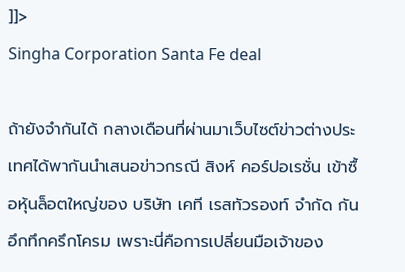]]>
Singha Corporation Santa Fe deal

ถ้ายังจำกันได้ กลางเดือนที่ผ่านมาเว็บไซต์ข่าวต่างประเทศได้พากันนำเสนอข่าวกรณี สิงห์ คอร์ปอเรชั่น เข้าซื้อหุ้นล็อตใหญ่ของ บริษัท เคที เรสทัวรองท์ จำกัด กันอึกทึกครึกโครม เพราะนี่คือการเปลี่ยนมือเจ้าของ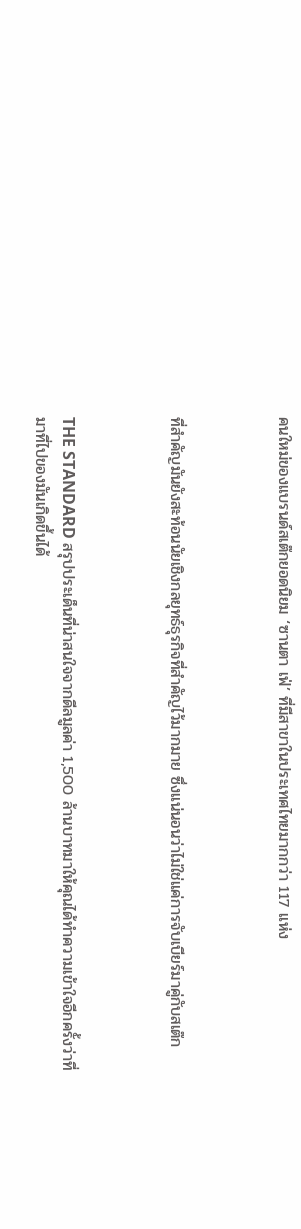คนใหม่ของแบรนด์สเต๊กยอดนิยม ‘ซานตา เฟ่’ ที่มีสาขาในประเทศไทยมากกว่า 117 แห่ง



ที่สำคัญมันยังสะท้อนนัยเชิงกลยุทธ์ธุรกิจที่สำคัญไว้มากมาย ซึ่งแน่นอนว่าไม่ใช่แค่การจับเบียร์มาคู่กับสเต๊ก



THE STANDARD สรุปประเด็นที่น่าสนใจจากดีลมูลค่า 1,500 ล้านบาทมาให้คุณได้ทำความเข้าใจอีกครั้งว่าที่มาที่ไปของมันเกิดขึ้นได้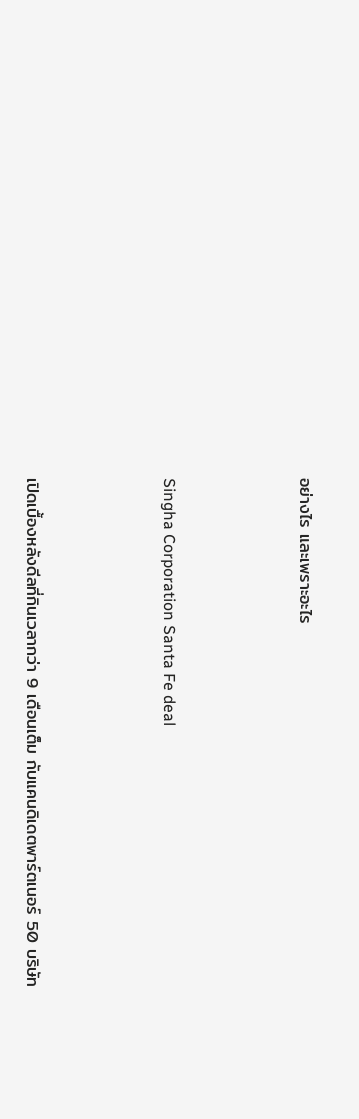อย่างไร และเพราะอะไร



Singha Corporation Santa Fe deal



เปิดเบื้องหลังดีลที่กินเวลากว่า 9 เดือนเต็ม กับแคนดิเดตพาร์ตเนอร์ 50 บริษัท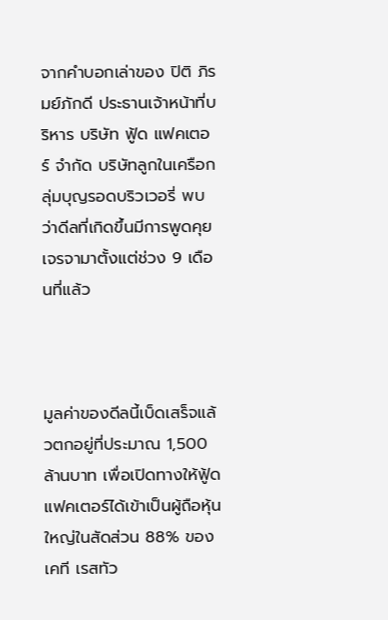จากคำบอกเล่าของ ปิติ ภิรมย์ภักดี ประธานเจ้าหน้าที่บริหาร บริษัท ฟู้ด แฟคเตอร์ จำกัด บริษัทลูกในเครือกลุ่มบุญรอดบริวเวอรี่ พบว่าดีลที่เกิดขึ้นมีการพูดคุยเจรจามาตั้งแต่ช่วง 9 เดือนที่แล้ว



มูลค่าของดีลนี้เบ็ดเสร็จแล้วตกอยู่ที่ประมาณ 1,500 ล้านบาท เพื่อเปิดทางให้ฟู้ด แฟคเตอร์ได้เข้าเป็นผู้ถือหุ้นใหญ่ในสัดส่วน 88% ของเคที เรสทัว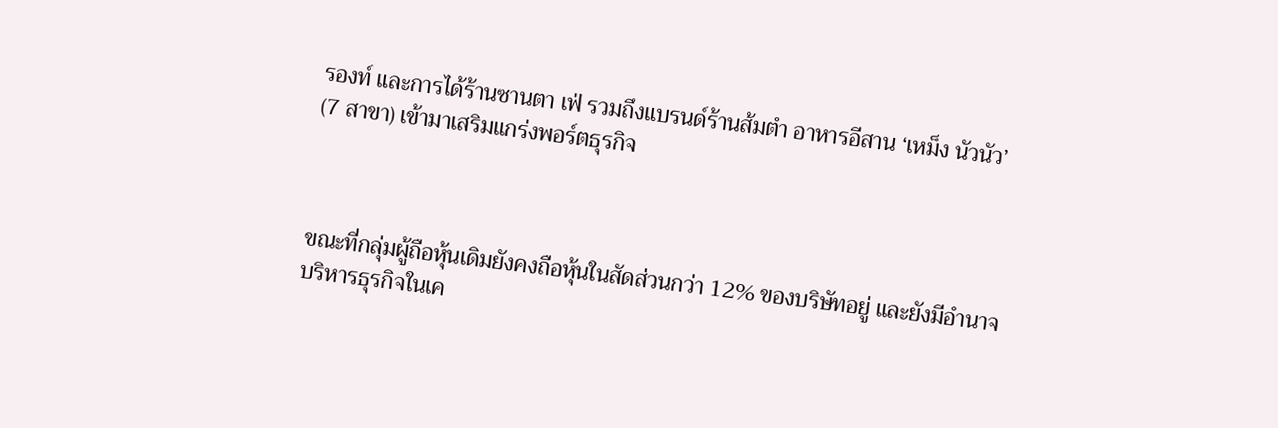รองท์ และการได้ร้านซานตา เฟ่ รวมถึงแบรนด์ร้านส้มตำ อาหารอีสาน ‘เหม็ง นัวนัว’ (7 สาขา) เข้ามาเสริมแกร่งพอร์ตธุรกิจ



ขณะที่กลุ่มผู้ถือหุ้นเดิมยังคงถือหุ้นในสัดส่วนกว่า 12% ของบริษัทอยู่ และยังมีอำนาจบริหารธุรกิจในเค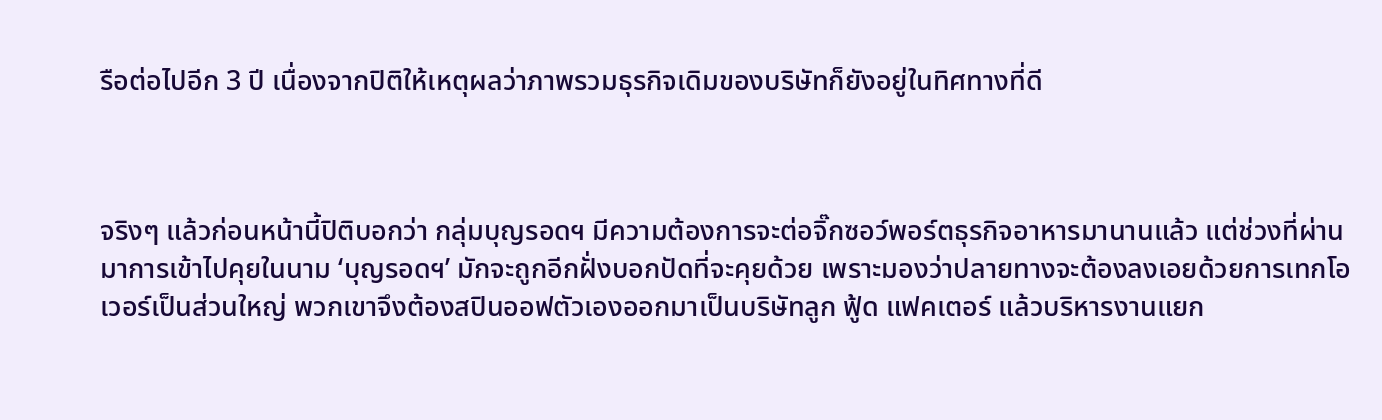รือต่อไปอีก 3 ปี เนื่องจากปิติให้เหตุผลว่าภาพรวมธุรกิจเดิมของบริษัทก็ยังอยู่ในทิศทางที่ดี



จริงๆ แล้วก่อนหน้านี้ปิติบอกว่า กลุ่มบุญรอดฯ มีความต้องการจะต่อจิ๊กซอว์พอร์ตธุรกิจอาหารมานานแล้ว แต่ช่วงที่ผ่านมาการเข้าไปคุยในนาม ‘บุญรอดฯ’ มักจะถูกอีกฝั่งบอกปัดที่จะคุยด้วย เพราะมองว่าปลายทางจะต้องลงเอยด้วยการเทกโอเวอร์เป็นส่วนใหญ่ พวกเขาจึงต้องสปินออฟตัวเองออกมาเป็นบริษัทลูก ฟู้ด แฟคเตอร์ แล้วบริหารงานแยก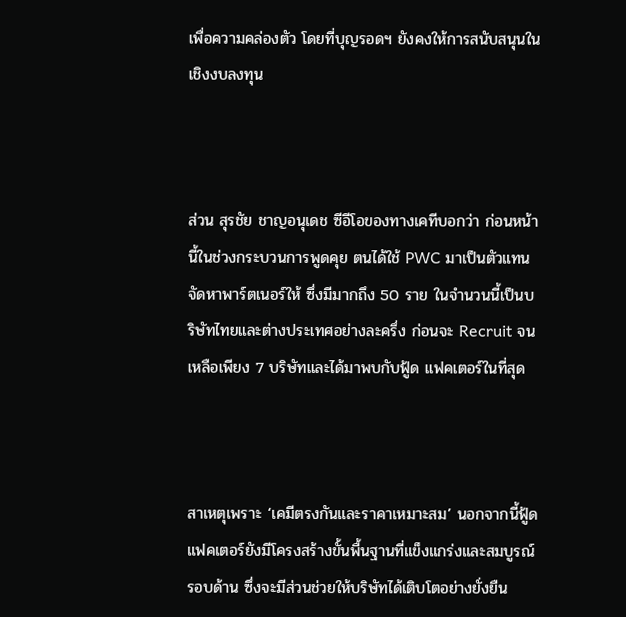เพื่อความคล่องตัว โดยที่บุญรอดฯ ยังคงให้การสนับสนุนในเชิงงบลงทุน



ส่วน สุรชัย ชาญอนุเดช ซีอีโอของทางเคทีบอกว่า ก่อนหน้านี้ในช่วงกระบวนการพูดคุย ตนได้ใช้ PWC มาเป็นตัวแทนจัดหาพาร์ตเนอร์ให้ ซึ่งมีมากถึง 50 ราย ในจำนวนนี้เป็นบริษัทไทยและต่างประเทศอย่างละครึ่ง ก่อนจะ Recruit จนเหลือเพียง 7 บริษัทและได้มาพบกับฟู้ด แฟคเตอร์ในที่สุด



สาเหตุเพราะ ‘เคมีตรงกันและราคาเหมาะสม’ นอกจากนี้ฟู้ด แฟคเตอร์ยังมีโครงสร้างขั้นพื้นฐานที่แข็งแกร่งและสมบูรณ์รอบด้าน ซึ่งจะมีส่วนช่วยให้บริษัทได้เติบโตอย่างยั่งยืน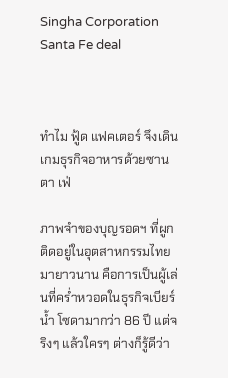Singha Corporation Santa Fe deal



ทำไม ฟู้ด แฟคเตอร์ จึงเดินเกมธุรกิจอาหารด้วยซานตา เฟ่

ภาพจำของบุญรอดฯ ที่ผูกติดอยู่ในอุตสาหกรรมไทยมายาวนาน คือการเป็นผู้เล่นที่คร่ำหวอดในธุรกิจเบียร์ น้ำ โซดามากว่า 86 ปี แต่จริงๆ แล้วใครๆ ต่างก็รู้ดีว่า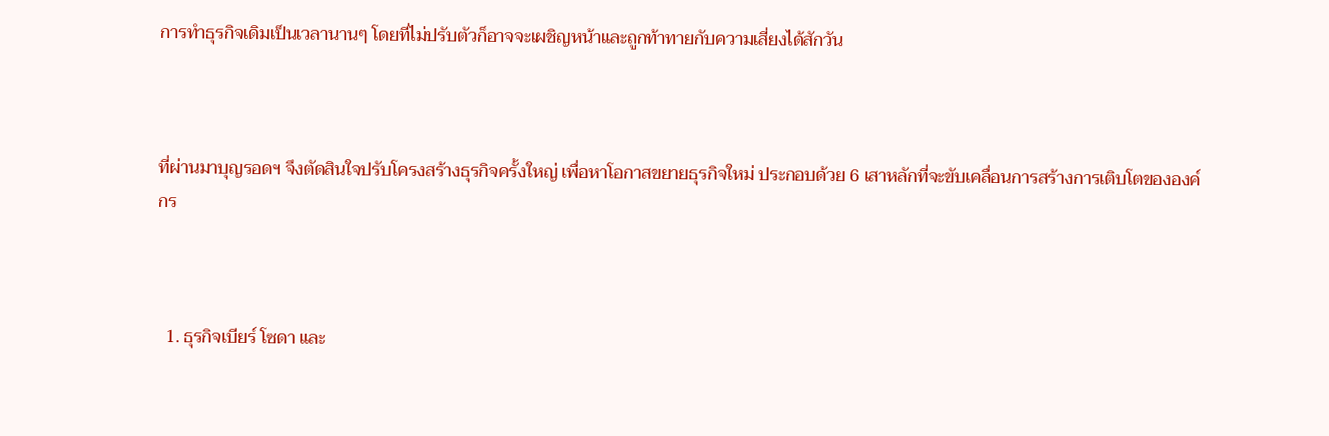การทำธุรกิจเดิมเป็นเวลานานๆ โดยที่ไม่ปรับตัวก็อาจจะเผชิญหน้าและถูกท้าทายกับความเสี่ยงได้สักวัน



ที่ผ่านมาบุญรอดฯ จึงตัดสินใจปรับโครงสร้างธุรกิจครั้งใหญ่ เพื่อหาโอกาสขยายธุรกิจใหม่ ประกอบด้วย 6 เสาหลักที่จะขับเคลื่อนการสร้างการเติบโตขององค์กร



  1. ธุรกิจเบียร์ โซดา และ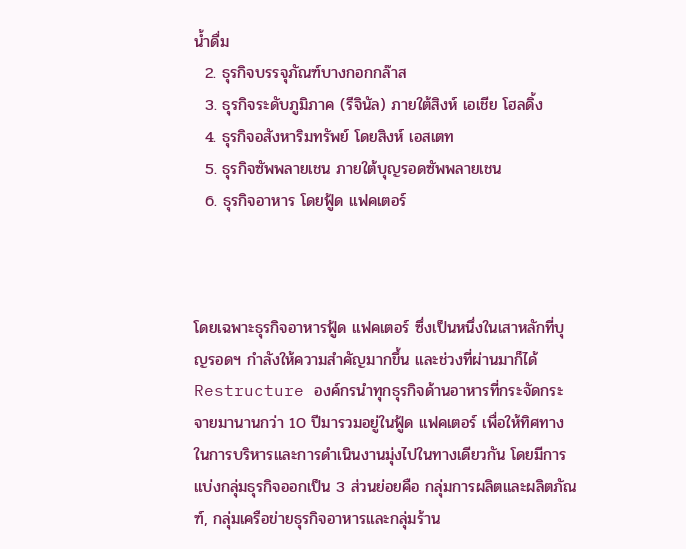น้ำดื่ม
  2. ธุรกิจบรรจุภัณฑ์บางกอกกล๊าส
  3. ธุรกิจระดับภูมิภาค (รีจินัล) ภายใต้สิงห์ เอเชีย โฮลดิ้ง
  4. ธุรกิจอสังหาริมทรัพย์ โดยสิงห์ เอสเตท
  5. ธุรกิจซัพพลายเชน ภายใต้บุญรอดซัพพลายเชน
  6. ธุรกิจอาหาร โดยฟู้ด แฟคเตอร์



โดยเฉพาะธุรกิจอาหารฟู้ด แฟคเตอร์ ซึ่งเป็นหนึ่งในเสาหลักที่บุญรอดฯ กำลังให้ความสำคัญมากขึ้น และช่วงที่ผ่านมาก็ได้ Restructure องค์กรนำทุกธุรกิจด้านอาหารที่กระจัดกระจายมานานกว่า 10 ปีมารวมอยู่ในฟู้ด แฟคเตอร์ เพื่อให้ทิศทางในการบริหารและการดำเนินงานมุ่งไปในทางเดียวกัน โดยมีการแบ่งกลุ่มธุรกิจออกเป็น 3 ส่วนย่อยคือ กลุ่มการผลิตและผลิตภัณฑ์, กลุ่มเครือข่ายธุรกิจอาหารและกลุ่มร้าน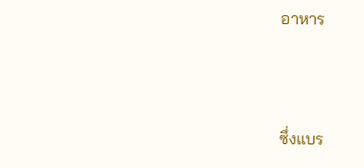อาหาร



ซึ่งแบร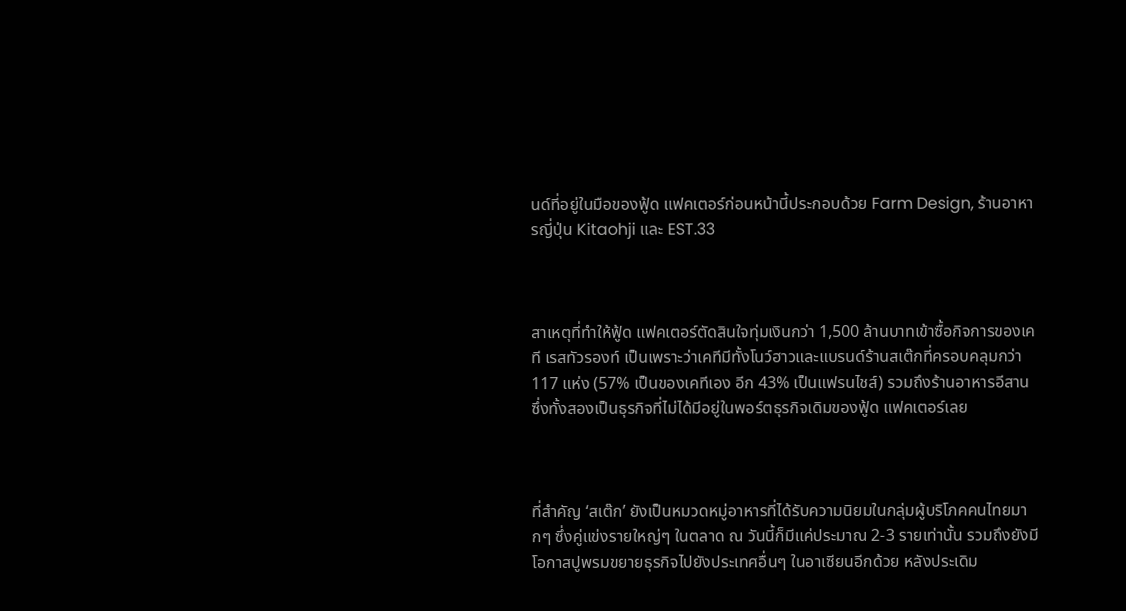นด์ที่อยู่ในมือของฟู้ด แฟคเตอร์ก่อนหน้านี้ประกอบด้วย Farm Design, ร้านอาหารญี่ปุ่น Kitaohji และ EST.33



สาเหตุที่ทำให้ฟู้ด แฟคเตอร์ตัดสินใจทุ่มเงินกว่า 1,500 ล้านบาทเข้าซื้อกิจการของเคที เรสทัวรองท์ เป็นเพราะว่าเคทีมีทั้งโนว์ฮาวและแบรนด์ร้านสเต๊กที่ครอบคลุมกว่า 117 แห่ง (57% เป็นของเคทีเอง อีก 43% เป็นแฟรนไชส์) รวมถึงร้านอาหารอีสาน ซึ่งทั้งสองเป็นธุรกิจที่ไม่ได้มีอยู่ในพอร์ตธุรกิจเดิมของฟู้ด แฟคเตอร์เลย



ที่สำคัญ ‘สเต๊ก’ ยังเป็นหมวดหมู่อาหารที่ได้รับความนิยมในกลุ่มผู้บริโภคคนไทยมากๆ ซึ่งคู่แข่งรายใหญ่ๆ ในตลาด ณ วันนี้ก็มีแค่ประมาณ 2-3 รายเท่านั้น รวมถึงยังมีโอกาสปูพรมขยายธุรกิจไปยังประเทศอื่นๆ ในอาเซียนอีกด้วย หลังประเดิม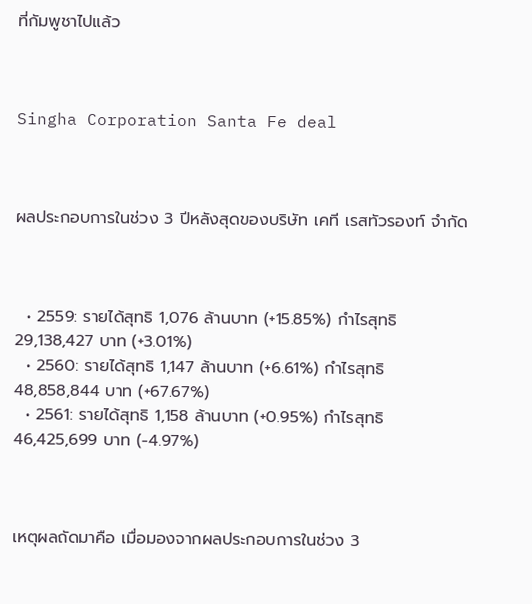ที่กัมพูชาไปแล้ว



Singha Corporation Santa Fe deal



ผลประกอบการในช่วง 3 ปีหลังสุดของบริษัท เคที เรสทัวรองท์ จำกัด



  • 2559: รายได้สุทธิ 1,076 ล้านบาท (+15.85%) กำไรสุทธิ 29,138,427 บาท (+3.01%)
  • 2560: รายได้สุทธิ 1,147 ล้านบาท (+6.61%) กำไรสุทธิ 48,858,844 บาท (+67.67%)
  • 2561: รายได้สุทธิ 1,158 ล้านบาท (+0.95%) กำไรสุทธิ 46,425,699 บาท (-4.97%)



เหตุผลถัดมาคือ เมื่อมองจากผลประกอบการในช่วง 3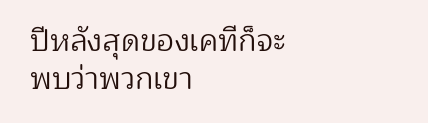ปีหลังสุดของเคทีก็จะพบว่าพวกเขา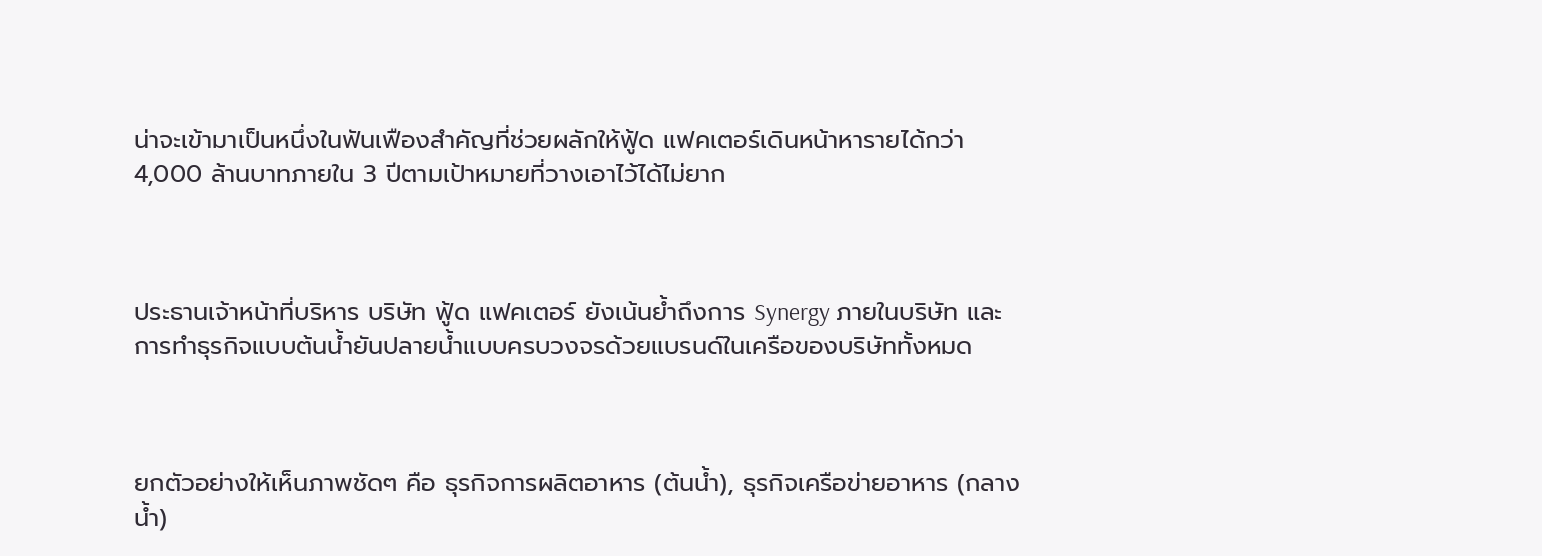น่าจะเข้ามาเป็นหนึ่งในฟันเฟืองสำคัญที่ช่วยผลักให้ฟู้ด แฟคเตอร์เดินหน้าหารายได้กว่า 4,000 ล้านบาทภายใน 3 ปีตามเป้าหมายที่วางเอาไว้ได้ไม่ยาก



ประธานเจ้าหน้าที่บริหาร บริษัท ฟู้ด แฟคเตอร์ ยังเน้นย้ำถึงการ Synergy ภายในบริษัท และการทำธุรกิจแบบต้นน้ำยันปลายน้ำแบบครบวงจรด้วยแบรนด์ในเครือของบริษัททั้งหมด



ยกตัวอย่างให้เห็นภาพชัดๆ คือ ธุรกิจการผลิตอาหาร (ต้นน้ำ), ธุรกิจเครือข่ายอาหาร (กลางน้ำ)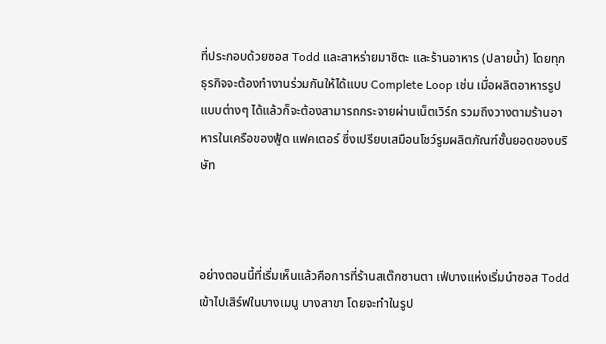ที่ประกอบด้วยซอส Todd และสาหร่ายมาชิตะ และร้านอาหาร (ปลายน้ำ) โดยทุกธุรกิจจะต้องทำงานร่วมกันให้ได้แบบ Complete Loop เช่น เมื่อผลิตอาหารรูปแบบต่างๆ ได้แล้วก็จะต้องสามารถกระจายผ่านเน็ตเวิร์ก รวมถึงวางตามร้านอาหารในเครือของฟู้ด แฟคเตอร์ ซึ่งเปรียบเสมือนโชว์รูมผลิตภัณฑ์ชั้นยอดของบริษัท



อย่างตอนนี้ที่เริ่มเห็นแล้วคือการที่ร้านสเต๊กซานตา เฟ่บางแห่งเริ่มนำซอส Todd เข้าไปเสิร์ฟในบางเมนู บางสาขา โดยจะทำในรูป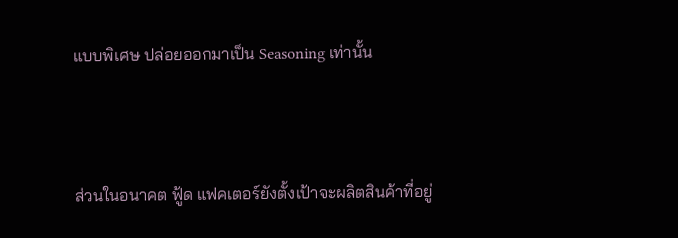แบบพิเศษ ปล่อยออกมาเป็น Seasoning เท่านั้น



ส่วนในอนาคต ฟู้ด แฟคเตอร์ยังตั้งเป้าจะผลิตสินค้าที่อยู่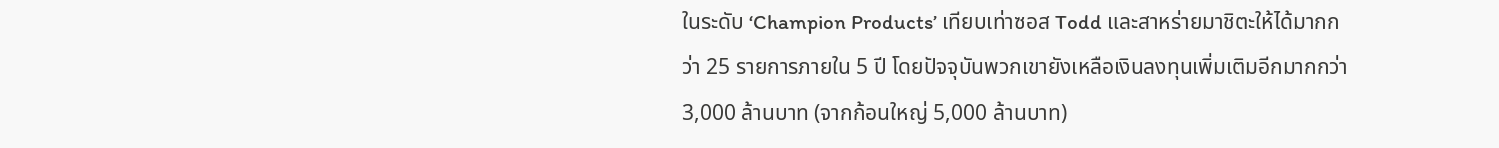ในระดับ ‘Champion Products’ เทียบเท่าซอส Todd และสาหร่ายมาชิตะให้ได้มากกว่า 25 รายการภายใน 5 ปี โดยปัจจุบันพวกเขายังเหลือเงินลงทุนเพิ่มเติมอีกมากกว่า 3,000 ล้านบาท (จากก้อนใหญ่ 5,000 ล้านบาท)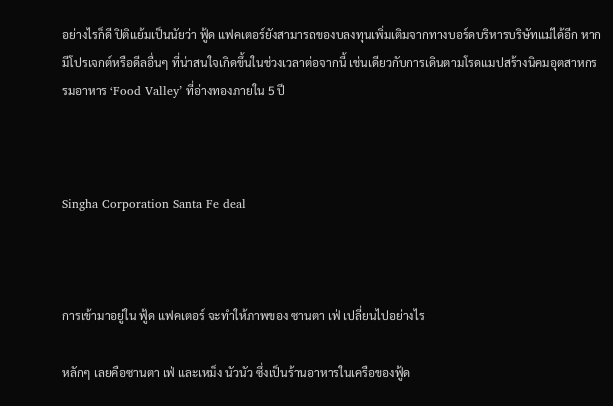อย่างไรก็ดี ปิติแย้มเป็นนัยว่า ฟู้ด แฟคเตอร์ยังสามารถของบลงทุนเพิ่มเติมจากทางบอร์ดบริหารบริษัทแม่ได้อีก หากมีโปรเจกต์หรือดีลอื่นๆ ที่น่าสนใจเกิดขึ้นในช่วงเวลาต่อจากนี้ เช่นเดียวกับการเดินตามโรดแมปสร้างนิคมอุตสาหกรรมอาหาร ‘Food Valley’ ที่อ่างทองภายใน 5 ปี



Singha Corporation Santa Fe deal



การเข้ามาอยู่ใน ฟู้ด แฟคเตอร์ จะทำให้ภาพของ ซานตา เฟ่ เปลี่ยนไปอย่างไร

หลักๆ เลยคือซานตา เฟ่ และเหม็ง นัวนัว ซึ่งเป็นร้านอาหารในเครือของฟู้ด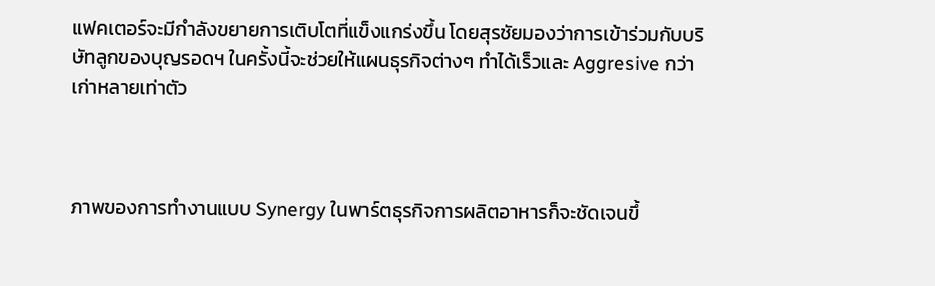แฟคเตอร์จะมีกำลังขยายการเติบโตที่แข็งแกร่งขึ้น โดยสุรชัยมองว่าการเข้าร่วมกับบริษัทลูกของบุญรอดฯ ในครั้งนี้จะช่วยให้แผนธุรกิจต่างๆ ทำได้เร็วและ Aggresive กว่าเก่าหลายเท่าตัว



ภาพของการทำงานแบบ Synergy ในพาร์ตธุรกิจการผลิตอาหารก็จะชัดเจนขึ้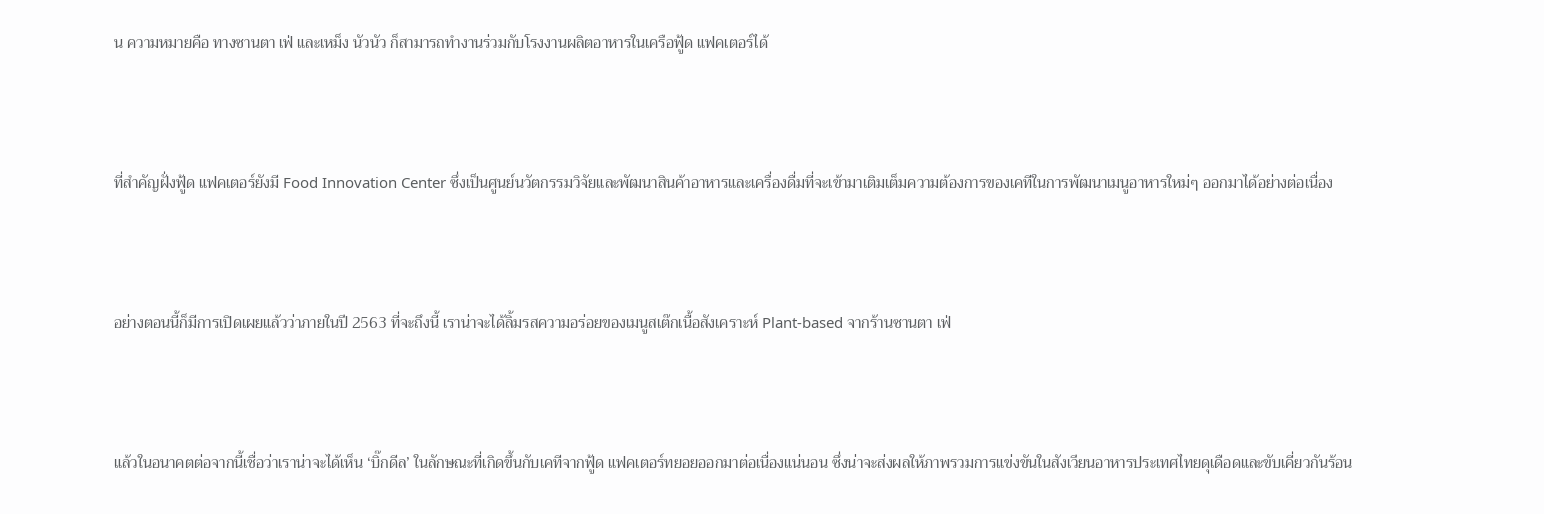น ความหมายคือ ทางซานตา เฟ่ และเหม็ง นัวนัว ก็สามารถทำงานร่วมกับโรงงานผลิตอาหารในเครือฟู้ด แฟคเตอร์ได้



ที่สำคัญฝั่งฟู้ด แฟคเตอร์ยังมี Food Innovation Center ซึ่งเป็นศูนย์นวัตกรรมวิจัยและพัฒนาสินค้าอาหารและเครื่องดื่มที่จะเข้ามาเติมเต็มความต้องการของเคทีในการพัฒนาเมนูอาหารใหม่ๆ ออกมาได้อย่างต่อเนื่อง



อย่างตอนนี้ก็มีการเปิดเผยแล้วว่าภายในปี 2563 ที่จะถึงนี้ เราน่าจะได้ลิ้มรสความอร่อยของเมนูสเต๊กเนื้อสังเคราะห์ Plant-based จากร้านซานตา เฟ่



แล้วในอนาคตต่อจากนี้เชื่อว่าเราน่าจะได้เห็น ‘บิ๊กดีล’ ในลักษณะที่เกิดขึ้นกับเคทีจากฟู้ด แฟคเตอร์ทยอยออกมาต่อเนื่องแน่นอน ซึ่งน่าจะส่งผลให้ภาพรวมการแข่งขันในสังเวียนอาหารประเทศไทยดุเดือดและขับเคี่ยวกันร้อน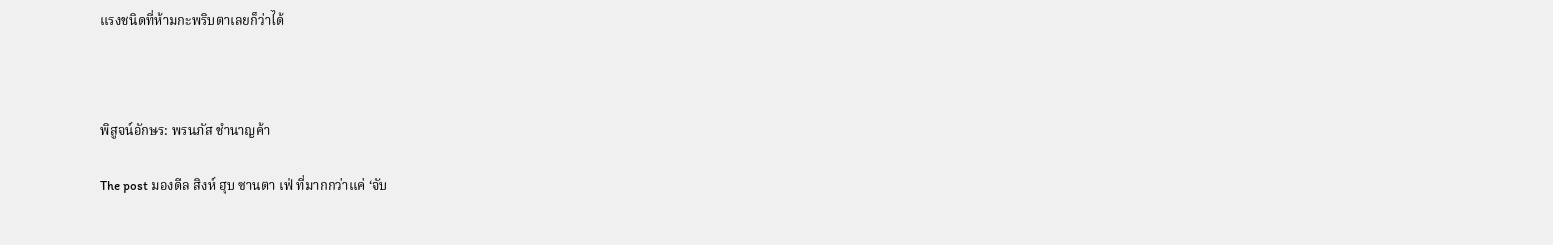แรงชนิดที่ห้ามกะพริบตาเลยก็ว่าได้



พิสูจน์อักษร: พรนภัส ชำนาญค้า

The post มองดีล สิงห์ ฮุบ ซานตา เฟ่ ที่มากกว่าแค่ ‘จับ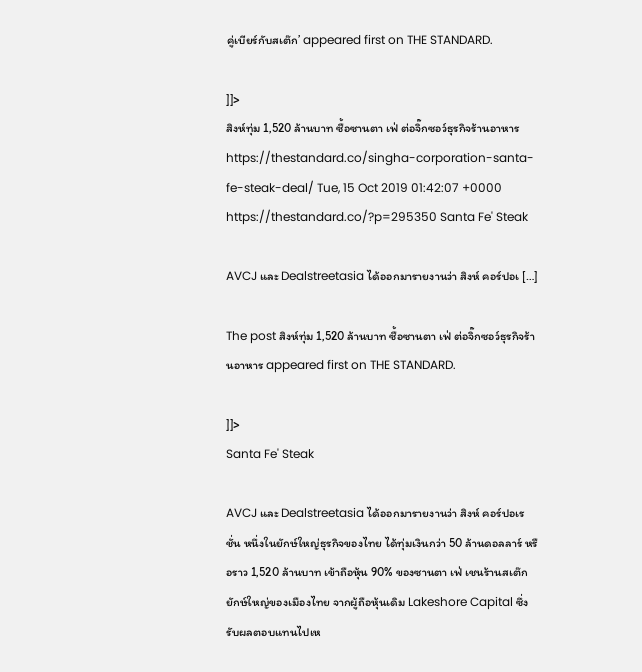คู่เบียร์กับสเต๊ก’ appeared first on THE STANDARD.

]]>
สิงห์ทุ่ม 1,520 ล้านบาท ซื้อซานตา เฟ่ ต่อจิ๊กซอว์ธุรกิจร้านอาหาร https://thestandard.co/singha-corporation-santa-fe-steak-deal/ Tue, 15 Oct 2019 01:42:07 +0000 https://thestandard.co/?p=295350 Santa Fe' Steak

AVCJ และ Dealstreetasia ได้ออกมารายงานว่า สิงห์ คอร์ปอเ […]

The post สิงห์ทุ่ม 1,520 ล้านบาท ซื้อซานตา เฟ่ ต่อจิ๊กซอว์ธุรกิจร้านอาหาร appeared first on THE STANDARD.

]]>
Santa Fe' Steak

AVCJ และ Dealstreetasia ได้ออกมารายงานว่า สิงห์ คอร์ปอเรชั่น หนึ่งในยักษ์ใหญ่ธุรกิจของไทย ได้ทุ่มเงินกว่า 50 ล้านดอลลาร์ หรือราว 1,520 ล้านบาท เข้าถือหุ้น 90% ของซานตา เฟ่ เชนร้านสเต๊กยักษ์ใหญ่ของเมืองไทย จากผู้ถือหุ้นเดิม Lakeshore Capital ซึ่งรับผลตอบแทนไปเห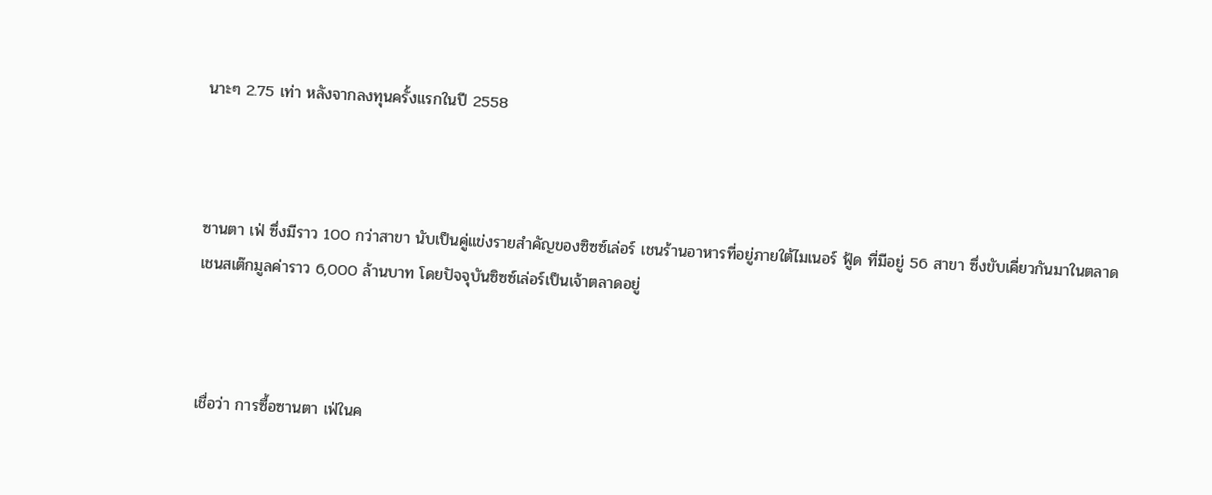นาะๆ 2.75 เท่า หลังจากลงทุนครั้งแรกในปี 2558



ซานตา เฟ่ ซึ่งมีราว 100 กว่าสาขา นับเป็นคู่แข่งรายสำคัญของซิซซ์เล่อร์ เชนร้านอาหารที่อยู่ภายใต้ไมเนอร์ ฟู้ด ที่มีอยู่ 56 สาขา ซึ่งขับเคี่ยวกันมาในตลาดเชนสเต๊กมูลค่าราว 6,000 ล้านบาท โดยปัจจุบันซิซซ์เล่อร์เป็นเจ้าตลาดอยู่



เชื่อว่า การซื้อซานตา เฟ่ในค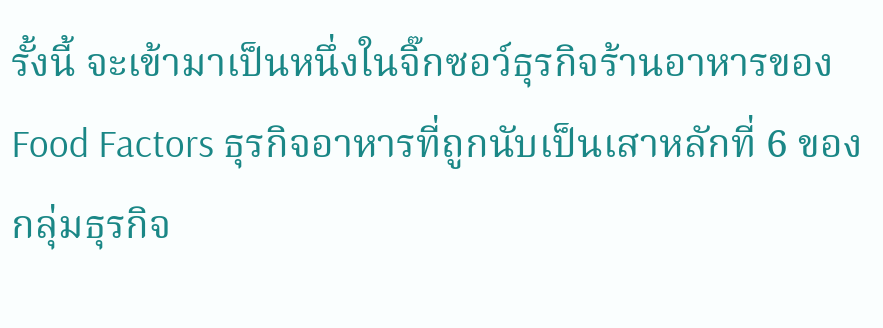รั้งนี้ จะเข้ามาเป็นหนึ่งในจิ๊กซอว์ธุรกิจร้านอาหารของ Food Factors ธุรกิจอาหารที่ถูกนับเป็นเสาหลักที่ 6 ของกลุ่มธุรกิจ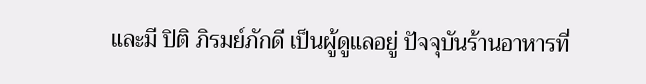และมี ปิติ ภิรมย์ภักดี เป็นผู้ดูแลอยู่ ปัจจุบันร้านอาหารที่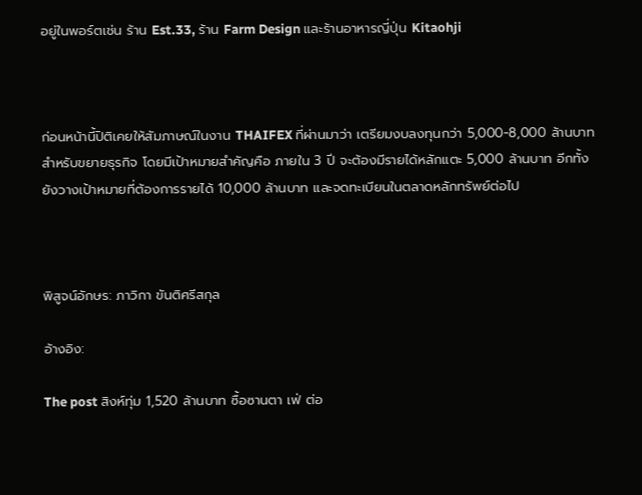อยู่ในพอร์ตเช่น ร้าน Est.33, ร้าน Farm Design และร้านอาหารญี่ปุ่น Kitaohji



ก่อนหน้านี้ปิติเคยให้สัมภาษณ์ในงาน THAIFEX ที่ผ่านมาว่า เตรียมงบลงทุนกว่า 5,000-8,000 ล้านบาท สำหรับขยายธุรกิจ โดยมีเป้าหมายสำคัญคือ ภายใน 3 ปี จะต้องมีรายได้หลักแตะ 5,000 ล้านบาท อีกทั้งยังวางเป้าหมายที่ต้องการรายได้ 10,000 ล้านบาท และจดทะเบียนในตลาดหลักทรัพย์ต่อไป



พิสูจน์อักษร: ภาวิกา ขันติศรีสกุล

อ้างอิง:

The post สิงห์ทุ่ม 1,520 ล้านบาท ซื้อซานตา เฟ่ ต่อ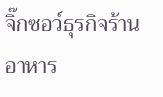จิ๊กซอว์ธุรกิจร้านอาหาร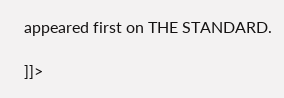appeared first on THE STANDARD.

]]>